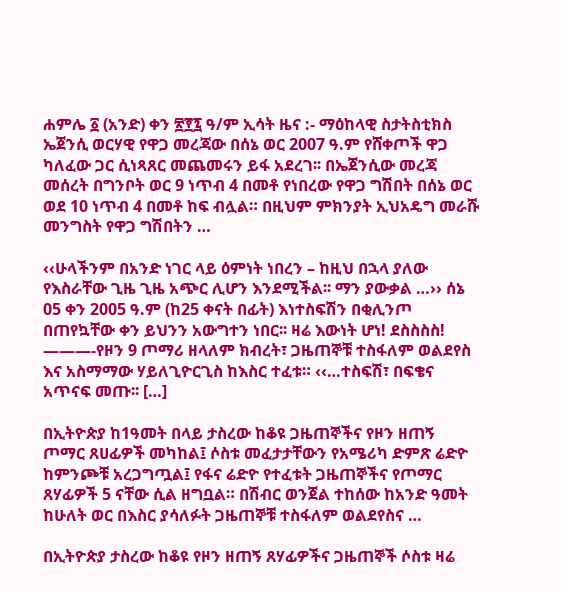ሐምሌ ፩ (አንድ) ቀን ፳፻፯ ዓ/ም ኢሳት ዜና :- ማዕከላዊ ስታትስቲክስ ኤጀንሲ ወርሃዊ የዋጋ መረጃው በሰኔ ወር 2007 ዓ.ም የሸቀጦች ዋጋ ካለፈው ጋር ሲነጻጸር መጨመሩን ይፋ አደረገ፡፡ በኤጀንሲው መረጃ መሰረት በግንቦት ወር 9 ነጥብ 4 በመቶ የነበረው የዋጋ ግሽበት በሰኔ ወር ወደ 10 ነጥብ 4 በመቶ ከፍ ብሏል። በዚህም ምክንያት ኢህአዴግ መራሹ መንግስት የዋጋ ግሽበትን …

‹‹ሁላችንም በአንድ ነገር ላይ ዕምነት ነበረን – ከዚህ በኋላ ያለው የእስራቸው ጊዜ ጊዜ አጭር ሊሆን እንደሚችል፡፡ ማን ያውቃል …›› ሰኔ 05 ቀን 2005 ዓ.ም (ከ25 ቀናት በፊት) እነተስፍሽን በቂሊንጦ በጠየኳቸው ቀን ይህንን አውግተን ነበር፡፡ ዛሬ እውነት ሆነ! ደስስስስ! ———-የዞን 9 ጦማሪ ዘላለም ክብረት፣ ጋዜጠኞቹ ተስፋለም ወልደየስ እና አስማማው ሃይለጊዮርጊስ ከእስር ተፈቱ። ‹‹…ተስፍሽ፣ በፍቄና አጥናፍ መጡ፡፡ […]

በኢትዮጵያ ከ1ዓመት በላይ ታስረው ከቆዩ ጋዜጠኞችና የዞን ዘጠኝ ጦማር ጸሀፊዎች መካከል፤ ሶስቱ መፈታታቸውን የአሜሪካ ድምጽ ሬድዮ ከምንጮቹ አረጋግጧል፤ የፋና ሬድዮ የተፈቱት ጋዜጠኞችና የጦማር ጸሃፊዎች 5 ናቸው ሲል ዘግቧል። በሽብር ወንጀል ተከሰው ከአንድ ዓመት ከሁለት ወር በእስር ያሳለፉት ጋዜጠኞቹ ተስፋለም ወልደየስና …

በኢትዮጵያ ታስረው ከቆዩ የዞን ዘጠኝ ጸሃፊዎችና ጋዜጠኞች ሶስቱ ዛሬ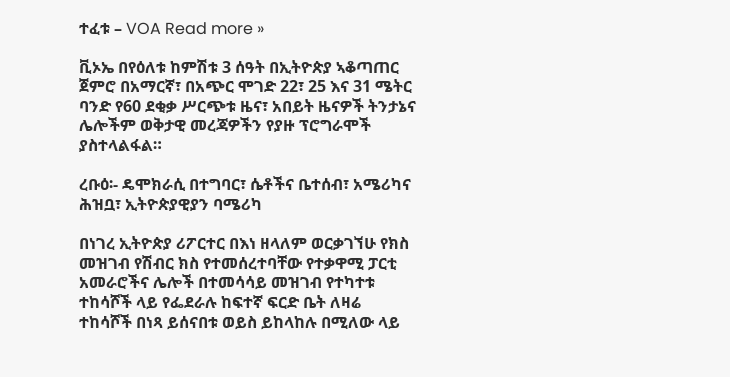ተፈቱ – VOA Read more »

ቪኦኤ በየዕለቱ ከምሽቱ 3 ሰዓት በኢትዮጵያ ኣቆጣጠር ጀምሮ በአማርኛ፣ በአጭር ሞገድ 22፣ 25 እና 31 ሜትር ባንድ የ60 ደቂቃ ሥርጭቱ ዜና፣ አበይት ዜናዎች ትንታኔና ሌሎችም ወቅታዊ መረጃዎችን የያዙ ፕሮግራሞች ያስተላልፋል።

ረቡዕ፡- ዴሞክራሲ በተግባር፣ ሴቶችና ቤተሰብ፣ አሜሪካና ሕዝቧ፣ ኢትዮጵያዊያን ባሜሪካ

በነገረ ኢትዮጵያ ሪፖርተር በእነ ዘላለም ወርቃገኘሁ የክስ መዝገብ የሽብር ክስ የተመሰረተባቸው የተቃዋሚ ፓርቲ አመራሮችና ሌሎች በተመሳሳይ መዝገብ የተካተቱ ተከሳሾች ላይ የፌደራሉ ከፍተኛ ፍርድ ቤት ለዛሬ ተከሳሾች በነጻ ይሰናበቱ ወይስ ይከላከሉ በሚለው ላይ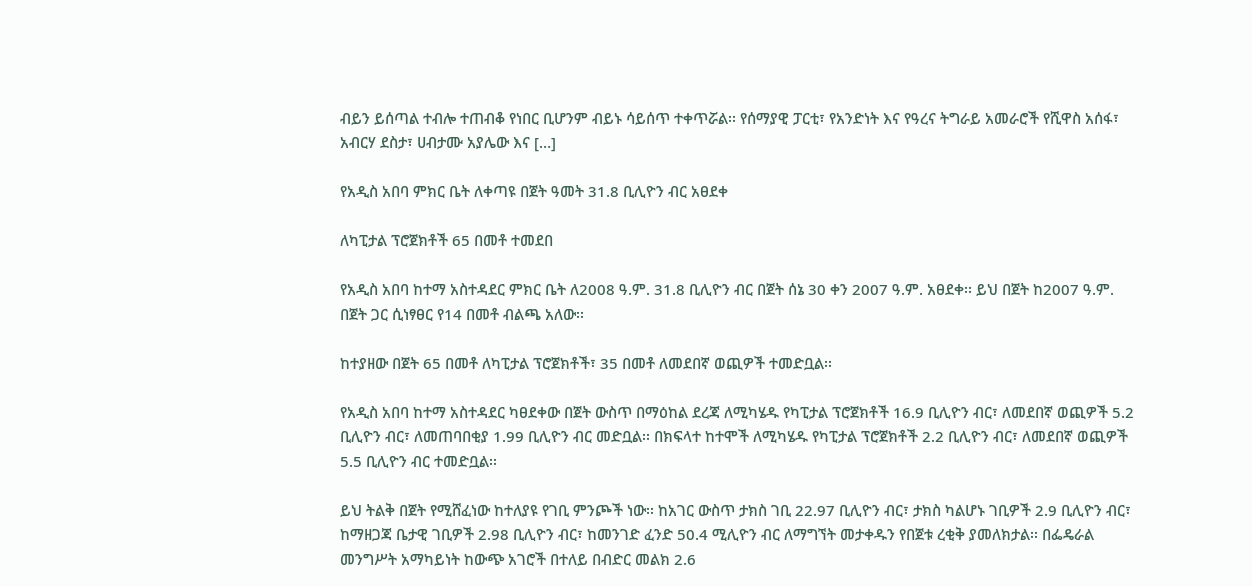ብይን ይሰጣል ተብሎ ተጠብቆ የነበር ቢሆንም ብይኑ ሳይሰጥ ተቀጥሯል፡፡ የሰማያዊ ፓርቲ፣ የአንድነት እና የዓረና ትግራይ አመራሮች የሺዋስ አሰፋ፣ አብርሃ ደስታ፣ ሀብታሙ አያሌው እና […]

የአዲስ አበባ ምክር ቤት ለቀጣዩ በጀት ዓመት 31.8 ቢሊዮን ብር አፀደቀ

ለካፒታል ፕሮጀክቶች 65 በመቶ ተመደበ

የአዲስ አበባ ከተማ አስተዳደር ምክር ቤት ለ2008 ዓ.ም. 31.8 ቢሊዮን ብር በጀት ሰኔ 30 ቀን 2007 ዓ.ም. አፀደቀ፡፡ ይህ በጀት ከ2007 ዓ.ም. በጀት ጋር ሲነፃፀር የ14 በመቶ ብልጫ አለው፡፡

ከተያዘው በጀት 65 በመቶ ለካፒታል ፕሮጀክቶች፣ 35 በመቶ ለመደበኛ ወጪዎች ተመድቧል፡፡

የአዲስ አበባ ከተማ አስተዳደር ካፀደቀው በጀት ውስጥ በማዕከል ደረጃ ለሚካሄዱ የካፒታል ፕሮጀክቶች 16.9 ቢሊዮን ብር፣ ለመደበኛ ወጪዎች 5.2 ቢሊዮን ብር፣ ለመጠባበቂያ 1.99 ቢሊዮን ብር መድቧል፡፡ በክፍላተ ከተሞች ለሚካሄዱ የካፒታል ፕሮጀክቶች 2.2 ቢሊዮን ብር፣ ለመደበኛ ወጪዎች 5.5 ቢሊዮን ብር ተመድቧል፡፡

ይህ ትልቅ በጀት የሚሸፈነው ከተለያዩ የገቢ ምንጮች ነው፡፡ ከአገር ውስጥ ታክስ ገቢ 22.97 ቢሊዮን ብር፣ ታክስ ካልሆኑ ገቢዎች 2.9 ቢሊዮን ብር፣ ከማዘጋጃ ቤታዊ ገቢዎች 2.98 ቢሊዮን ብር፣ ከመንገድ ፈንድ 50.4 ሚሊዮን ብር ለማግኘት መታቀዱን የበጀቱ ረቂቅ ያመለክታል፡፡ በፌዴራል መንግሥት አማካይነት ከውጭ አገሮች በተለይ በብድር መልክ 2.6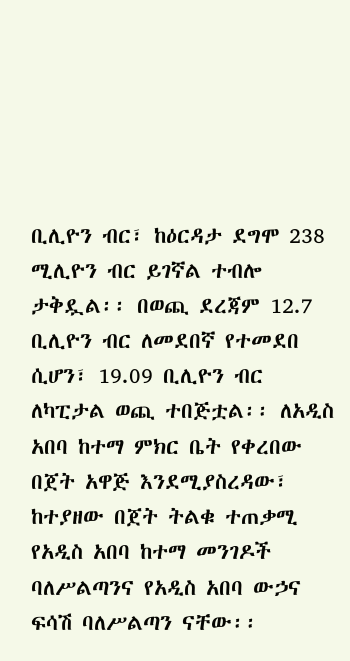ቢሊዮን ብር፣ ከዕርዳታ ደግሞ 238 ሚሊዮን ብር ይገኛል ተብሎ ታቅዷል፡፡ በወጪ ደረጃም 12.7 ቢሊዮን ብር ለመደበኛ የተመደበ ሲሆን፣ 19.09 ቢሊዮን ብር ለካፒታል ወጪ ተበጅቷል፡፡ ለአዲስ አበባ ከተማ ምክር ቤት የቀረበው በጀት አዋጅ እንደሚያስረዳው፣ ከተያዘው በጀት ትልቁ ተጠቃሚ የአዲስ አበባ ከተማ መንገዶች ባለሥልጣንና የአዲስ አበባ ውኃና ፍሳሽ ባለሥልጣን ናቸው፡፡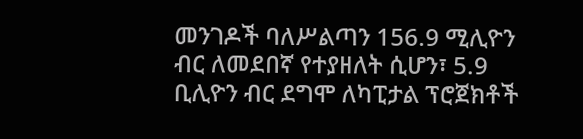መንገዶች ባለሥልጣን 156.9 ሚሊዮን ብር ለመደበኛ የተያዘለት ሲሆን፣ 5.9 ቢሊዮን ብር ደግሞ ለካፒታል ፕሮጀክቶች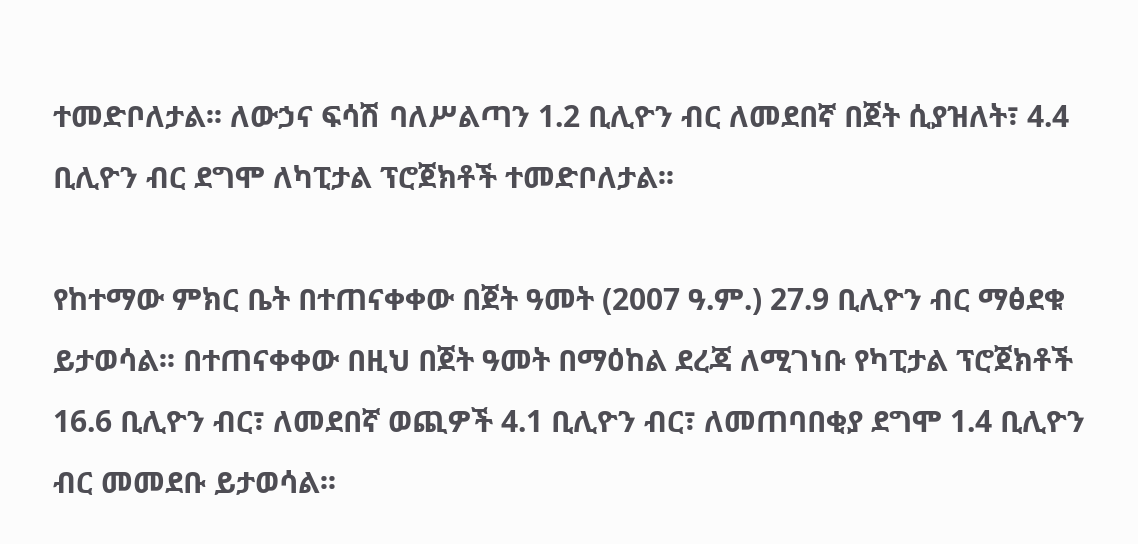ተመድቦለታል፡፡ ለውኃና ፍሳሽ ባለሥልጣን 1.2 ቢሊዮን ብር ለመደበኛ በጀት ሲያዝለት፣ 4.4 ቢሊዮን ብር ደግሞ ለካፒታል ፕሮጀክቶች ተመድቦለታል፡፡

የከተማው ምክር ቤት በተጠናቀቀው በጀት ዓመት (2007 ዓ.ም.) 27.9 ቢሊዮን ብር ማፅደቁ ይታወሳል፡፡ በተጠናቀቀው በዚህ በጀት ዓመት በማዕከል ደረጃ ለሚገነቡ የካፒታል ፕሮጀክቶች 16.6 ቢሊዮን ብር፣ ለመደበኛ ወጪዎች 4.1 ቢሊዮን ብር፣ ለመጠባበቂያ ደግሞ 1.4 ቢሊዮን ብር መመደቡ ይታወሳል፡፡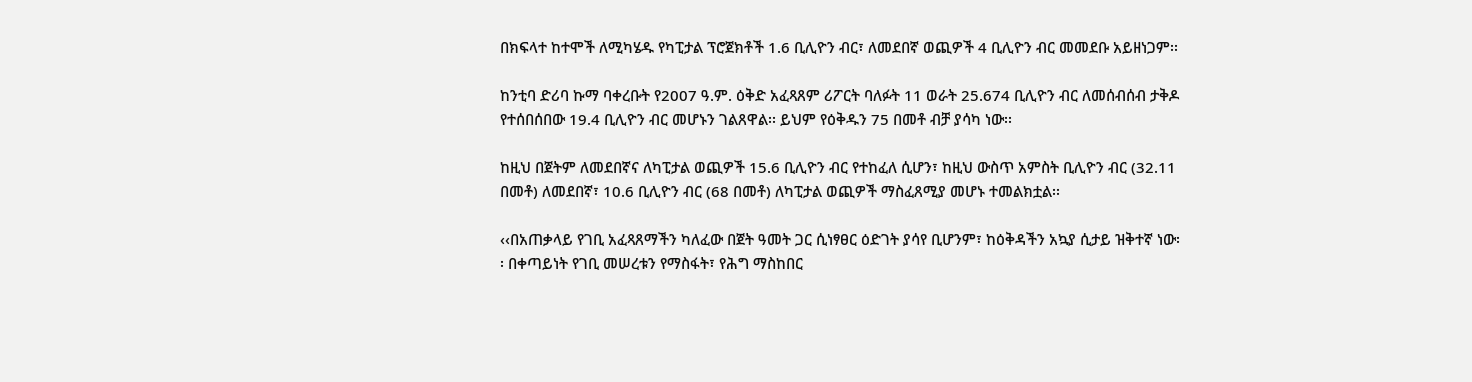በክፍላተ ከተሞች ለሚካሄዱ የካፒታል ፕሮጀክቶች 1.6 ቢሊዮን ብር፣ ለመደበኛ ወጪዎች 4 ቢሊዮን ብር መመደቡ አይዘነጋም፡፡

ከንቲባ ድሪባ ኩማ ባቀረቡት የ2007 ዓ.ም. ዕቅድ አፈጻጸም ሪፖርት ባለፉት 11 ወራት 25.674 ቢሊዮን ብር ለመሰብሰብ ታቅዶ የተሰበሰበው 19.4 ቢሊዮን ብር መሆኑን ገልጸዋል፡፡ ይህም የዕቅዱን 75 በመቶ ብቻ ያሳካ ነው፡፡

ከዚህ በጀትም ለመደበኛና ለካፒታል ወጪዎች 15.6 ቢሊዮን ብር የተከፈለ ሲሆን፣ ከዚህ ውስጥ አምስት ቢሊዮን ብር (32.11 በመቶ) ለመደበኛ፣ 10.6 ቢሊዮን ብር (68 በመቶ) ለካፒታል ወጪዎች ማስፈጸሚያ መሆኑ ተመልክቷል፡፡

‹‹በአጠቃላይ የገቢ አፈጻጸማችን ካለፈው በጀት ዓመት ጋር ሲነፃፀር ዕድገት ያሳየ ቢሆንም፣ ከዕቅዳችን አኳያ ሲታይ ዝቅተኛ ነው፡፡ በቀጣይነት የገቢ መሠረቱን የማስፋት፣ የሕግ ማስከበር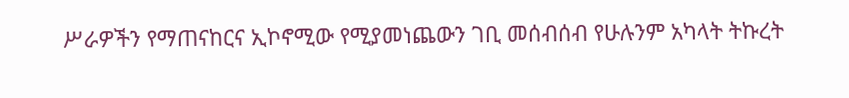ሥራዎችን የማጠናከርና ኢኮኖሚው የሚያመነጨውን ገቢ መሰብሰብ የሁሉንም አካላት ትኩረት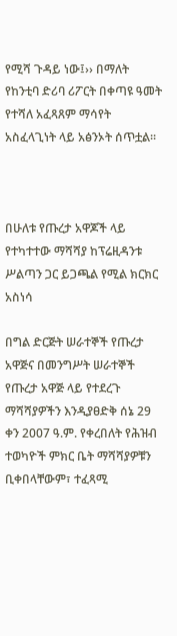የሚሻ ጉዳይ ነው፤›› በማለት የከንቲባ ድሪባ ሪፖርት በቀጣዩ ዓመት የተሻለ አፈጻጸም ማሳየት አስፈላጊነት ላይ አፅንኦት ሰጥቷል፡፡



በሁለቱ የጡረታ አዋጆች ላይ የተካተተው ማሻሻያ ከፕሬዚዳንቱ ሥልጣን ጋር ይጋጫል የሚል ክርክር አስነሳ

በግል ድርጅት ሠራተኞች የጡረታ አዋጅና በመንግሥት ሠራተኞች የጡረታ አዋጅ ላይ የተደረጉ ማሻሻያዎችን እንዲያፀድቅ ሰኔ 29 ቀን 2007 ዓ.ም. የቀረበለት የሕዝብ ተወካዮች ምክር ቤት ማሻሻያዎቹን ቢቀበላቸውም፣ ተፈጻሚ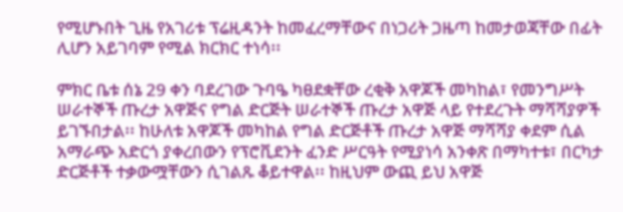የሚሆኑበት ጊዜ የአገሪቱ ፕሬዚዳንት ከመፈረማቸውና በነጋሪት ጋዜጣ ከመታወጃቸው በፊት ሊሆን አይገባም የሚል ክርክር ተነሳ፡፡

ምክር ቤቱ ሰኔ 29 ቀን ባደረገው ጉባዔ ካፀደቋቸው ረቂቅ አዋጆች መካከል፣ የመንግሥት ሠራተኞች ጡረታ አዋጅና የግል ድርጅት ሠራተኞች ጡረታ አዋጅ ላይ የተደረጉት ማሻሻያዎች ይገኙበታል፡፡ ከሁለቱ አዋጆች መካከል የግል ድርጅቶች ጡረታ አዋጅ ማሻሻያ ቀደም ሲል አማራጭ አድርጎ ያቀረበውን የፕሮቪደንት ፈንድ ሥርዓት የሚያነሳ አንቀጽ በማካተቱ፣ በርካታ ድርጅቶች ተቃውሟቸውን ሲገልጹ ቆይተዋል፡፡ ከዚህም ውጪ ይህ አዋጅ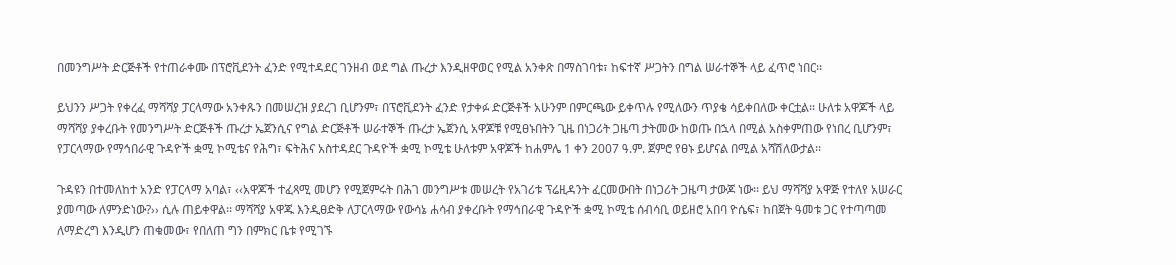በመንግሥት ድርጅቶች የተጠራቀሙ በፕሮቪደንት ፈንድ የሚተዳደር ገንዘብ ወደ ግል ጡረታ እንዲዘዋወር የሚል አንቀጽ በማስገባቱ፣ ከፍተኛ ሥጋትን በግል ሠራተኞች ላይ ፈጥሮ ነበር፡፡

ይህንን ሥጋት የቀረፈ ማሻሻያ ፓርላማው አንቀጹን በመሠረዝ ያደረገ ቢሆንም፣ በፕሮቪደንት ፈንድ የታቀፉ ድርጅቶች አሁንም በምርጫው ይቀጥሉ የሚለውን ጥያቄ ሳይቀበለው ቀርቷል፡፡ ሁለቱ አዋጆች ላይ ማሻሻያ ያቀረቡት የመንግሥት ድርጅቶች ጡረታ ኤጀንሲና የግል ድርጅቶች ሠራተኞች ጡረታ ኤጀንሲ አዋጆቹ የሚፀኑበትን ጊዜ በነጋሪት ጋዜጣ ታትመው ከወጡ በኋላ በሚል አስቀምጠው የነበረ ቢሆንም፣ የፓርላማው የማኅበራዊ ጉዳዮች ቋሚ ኮሚቴና የሕግ፣ ፍትሕና አስተዳደር ጉዳዮች ቋሚ ኮሚቴ ሁለቱም አዋጆች ከሐምሌ 1 ቀን 2007 ዓ.ም. ጀምሮ የፀኑ ይሆናል በሚል አሻሽለውታል፡፡

ጉዳዩን በተመለከተ አንድ የፓርላማ አባል፣ ‹‹አዋጆች ተፈጻሚ መሆን የሚጀምሩት በሕገ መንግሥቱ መሠረት የአገሪቱ ፕሬዚዳንት ፈርመውበት በነጋሪት ጋዜጣ ታውጆ ነው፡፡ ይህ ማሻሻያ አዋጅ የተለየ አሠራር ያመጣው ለምንድነው?›› ሲሉ ጠይቀዋል፡፡ ማሻሻያ አዋጁ እንዲፀድቅ ለፓርላማው የውሳኔ ሐሳብ ያቀረቡት የማኅበራዊ ጉዳዮች ቋሚ ኮሚቴ ሰብሳቢ ወይዘሮ አበባ ዮሴፍ፣ ከበጀት ዓመቱ ጋር የተጣጣመ ለማድረግ እንዲሆን ጠቁመው፣ የበለጠ ግን በምክር ቤቱ የሚገኙ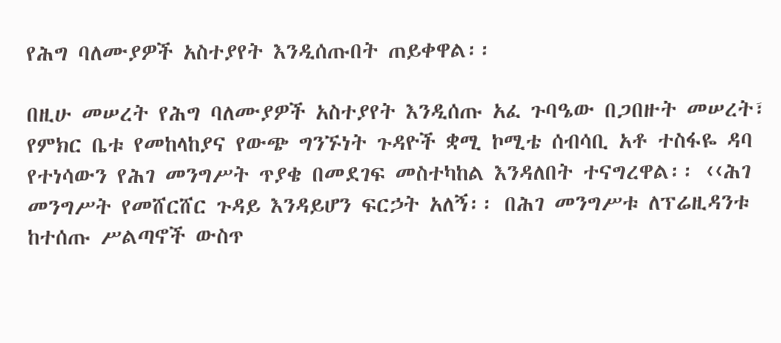የሕግ ባለሙያዎች አስተያየት እንዲሰጡበት ጠይቀዋል፡፡

በዚሁ መሠረት የሕግ ባለሙያዎች አስተያየት እንዲሰጡ አፈ ጉባዔው በጋበዙት መሠረት፣ የምክር ቤቱ የመከላከያና የውጭ ግንኙነት ጉዳዮች ቋሚ ኮሚቴ ሰብሳቢ አቶ ተስፋዬ ዳባ የተነሳውን የሕገ መንግሥት ጥያቄ በመደገፍ መስተካከል እንዳለበት ተናግረዋል፡፡ ‹‹ሕገ መንግሥት የመሸርሸር ጉዳይ እንዳይሆን ፍርኃት አለኝ፡፡ በሕገ መንግሥቱ ለፕሬዚዳንቱ ከተሰጡ ሥልጣኖች ውስጥ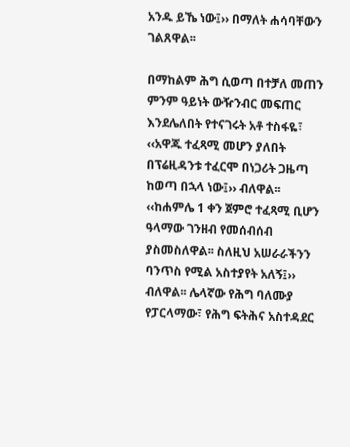አንዱ ይኼ ነው፤›› በማለት ሐሳባቸውን ገልጸዋል፡፡

በማከልም ሕግ ሲወጣ በተቻለ መጠን ምንም ዓይነት ውዥንብር መፍጠር እንደሌለበት የተናገሩት አቶ ተስፋዬ፣ ‹‹አዋጁ ተፈጻሚ መሆን ያለበት በፕሬዚዳንቱ ተፈርሞ በነጋሪት ጋዜጣ ከወጣ በኋላ ነው፤›› ብለዋል፡፡ ‹‹ከሐምሌ 1 ቀን ጀምሮ ተፈጻሚ ቢሆን ዓላማው ገንዘብ የመሰብሰብ ያስመስለዋል፡፡ ስለዚህ አሠራራችንን ባንጥስ የሚል አስተያየት አለኝ፤›› ብለዋል፡፡ ሌላኛው የሕግ ባለሙያ የፓርላማው፣ የሕግ ፍትሕና አስተዳደር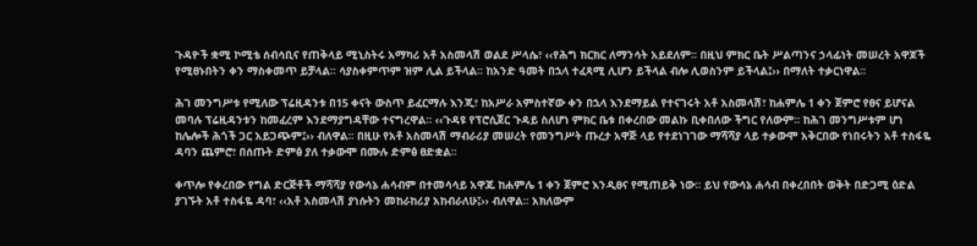ጉዳዮች ቋሚ ኮሚቴ ሰብሳቢና የጠቅላይ ሚኒስትሩ አማካሪ አቶ አስመላሽ ወልደ ሥላሴ፣ ‹‹የሕግ ክርክር ለማንሳት አይደለም፡፡ በዚህ ምክር ቤት ሥልጣንና ኃላፊነት መሠረት አዋጆች የሚፀኑበትን ቀን ማስቀመጥ ይቻላል፡፡ ሳያስቀምጥም ዝም ሊል ይችላል፡፡ ከአንድ ዓመት በኋላ ተፈጻሚ ሊሆን ይችላል ብሎ ሊወስንም ይችላል፤›› በማለት ተቃርነዋል፡፡

ሕገ መንግሥቱ የሚለው ፕሬዚዳንቱ በ15 ቀናት ውስጥ ይፈርማሉ እንጂ፣ ከአሥራ አምስተኛው ቀን በኋላ እንደማይል የተናገሩት አቶ አስመላሽ፣ ከሐምሌ 1 ቀን ጀምሮ የፀና ይሆናል መባሉ ፕሬዚዳንቱን ከመፈረም እንደማያግዳቸው ተናግረዋል፡፡ ‹‹ጉዳዩ የፕሮሲጀር ጉዳይ ስለሆነ ምክር ቤቱ በቀረበው መልኩ ቢቀበለው ችግር የለውም፡፡ ከሕገ መንግሥቱም ሆነ ከሌሎች ሕጎች ጋር አይጋጭም፤›› ብለዋል፡፡ በዚሁ የአቶ አስመላሽ ማብራሪያ መሠረት የመንግሥት ጡረታ አዋጅ ላይ የተደነገገው ማሻሻያ ላይ ተቃውሞ አቅርበው የነበሩትን አቶ ተስፋዬ ዳባን ጨምሮ፣ በሰጡት ድምፅ ያለ ተቃውሞ በሙሉ ድምፅ ፀድቋል፡፡

ቀጥሎ የቀረበው የግል ድርጅቶች ማሻሻያ የውሳኔ ሐሳብም በተመሳሳይ አዋጁ ከሐምሌ 1 ቀን ጀምሮ እንዲፀና የሚጠይቅ ነው፡፡ ይህ የውሳኔ ሐሳብ በቀረበበት ወቅት በድጋሚ ዕድል ያገኙት አቶ ተስፋዬ ዳባ፣ ‹‹አቶ አስመላሽ ያነሱትን መከራከሪያ አከብራለሁ፤›› ብለዋል፡፡ አክለውም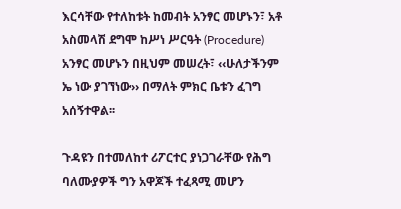እርሳቸው የተለከቱት ከመብት አንፃር መሆኑን፣ አቶ አስመላሽ ደግሞ ከሥነ ሥርዓት (Procedure) አንፃር መሆኑን በዚህም መሠረት፣ ‹‹ሁለታችንም ኤ ነው ያገኘነው›› በማለት ምክር ቤቱን ፈገግ አሰኝተዋል፡፡

ጉዳዩን በተመለከተ ሪፖርተር ያነጋገራቸው የሕግ ባለሙያዎች ግን አዋጆች ተፈጻሚ መሆን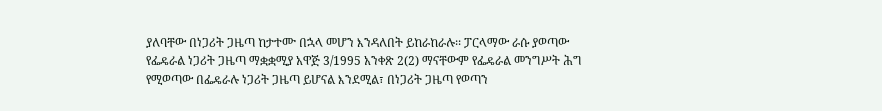ያለባቸው በነጋሪት ጋዜጣ ከታተሙ በኋላ መሆን እንዳለበት ይከራከራሉ፡፡ ፓርላማው ራሱ ያወጣው የፌዴራል ነጋሪት ጋዜጣ ማቋቋሚያ አዋጅ 3/1995 አንቀጽ 2(2) ማናቸውም የፌዴራል መንግሥት ሕግ የሚወጣው በፌዴራሉ ነጋሪት ጋዜጣ ይሆናል እንደሚል፣ በነጋሪት ጋዜጣ የወጣን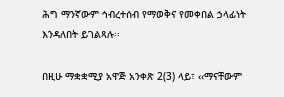ሕግ ማንኛውም ኅብረተሰብ የማወቅና የመቀበል ኃላፊነት እንዳለበት ይገልጻሉ፡፡

በዚሁ ማቋቋሚያ አዋጅ አንቀጽ 2(3) ላይ፣ ‹‹ማናቸውም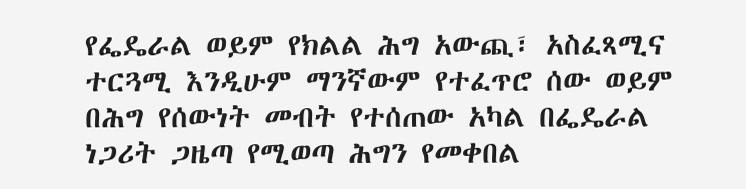የፌዴራል ወይም የክልል ሕግ አውጪ፣ አስፈጻሚና ተርጓሚ እንዲሁም ማንኛውም የተፈጥሮ ሰው ወይም በሕግ የሰውነት መብት የተሰጠው አካል በፌዴራል ነጋሪት ጋዜጣ የሚወጣ ሕግን የመቀበል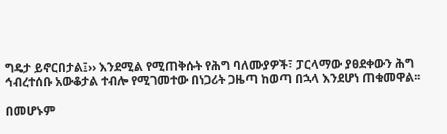ግዴታ ይኖርበታል፤›› እንደሚል የሚጠቅሱት የሕግ ባለሙያዎች፣ ፓርላማው ያፀደቀውን ሕግ ኅብረተሰቡ አውቆታል ተብሎ የሚገመተው በነጋሪት ጋዜጣ ከወጣ በኋላ እንደሆነ ጠቁመዋል፡፡

በመሆኑም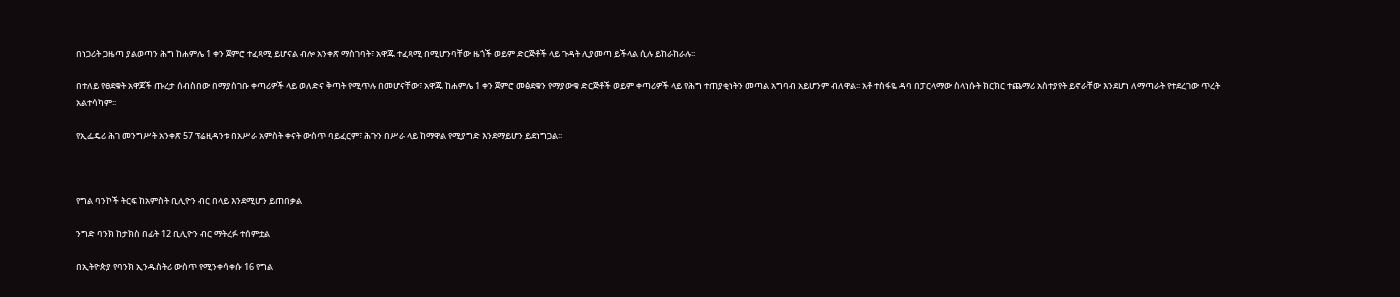በነጋሪት ጋዜጣ ያልወጣን ሕግ ከሐምሌ 1 ቀን ጀምሮ ተፈጻሚ ይሆናል ብሎ አንቀጽ ማስገባት፣ አዋጁ ተፈጻሚ በሚሆንባቸው ዜጎች ወይም ድርጅቶች ላይ ጉዳት ሊያመጣ ይችላል ሲሉ ይከራከራሉ፡፡

በተለይ የፀደቁት አዋጆች ጡረታ ሰብስበው በማያስገቡ ቀጣሪዎች ላይ ወለድና ቅጣት የሚጥሉ በመሆናቸው፣ አዋጁ ከሐምሌ 1 ቀን ጀምሮ መፅደቁን የማያውቁ ድርጅቶች ወይም ቀጣሪዎች ላይ የሕግ ተጠያቂነትን መጣል አግባብ አይሆንም ብለዋል፡፡ አቶ ተስፋዬ ዳባ በፓርላማው ስላነሱት ክርክር ተጨማሪ አስተያየት ይኖራቸው እንደሆነ ለማጣራት የተደረገው ጥረት አልተሳካም፡፡

የኢፌዴሪ ሕገ መንግሥት አንቀጽ 57 ፕሬዚዳንቱ በአሥራ አምስት ቀናት ውስጥ ባይፈርም፣ ሕጉን በሥራ ላይ ከማዋል የሚያግድ እንደማይሆን ይደነግጋል፡፡



የግል ባንኮች ትርፍ ከአምስት ቢሊዮን ብር በላይ እንደሚሆን ይጠበቃል

ንግድ ባንክ ከታክስ በፊት 12 ቢሊዮን ብር ማትረፉ ተሰምቷል

በኢትዮጵያ የባንክ ኢንዱስትሪ ውስጥ የሚንቀሳቀሱ 16 የግል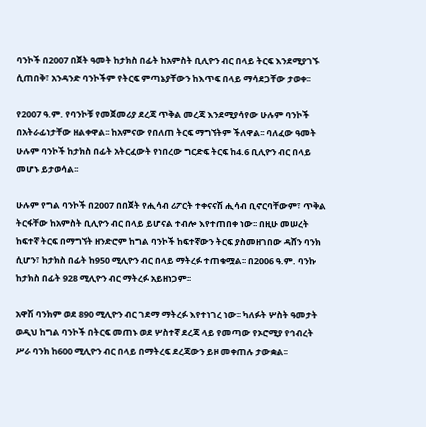ባንኮች በ2007 በጀት ዓመት ከታክስ በፊት ከአምስት ቢሊዮን ብር በላይ ትርፍ እንደሚያገኙ ሲጠበቅ፣ አንዳንድ ባንኮችም የትርፍ ምጣኔያቸውን ከእጥፍ በላይ ማሳደጋቸው ታወቀ፡፡

የ2007 ዓ.ም. የባንኮቹ የመጀመሪያ ደረጃ ጥቅል መረጃ እንደሚያሳየው ሁሉም ባንኮች በአትራፊነታቸው ዘልቀዋል፡፡ ከአምናው የበለጠ ትርፍ ማግኘትም ችለዋል፡፡ ባለፈው ዓመት ሁሉም ባንኮች ከታክስ በፊት አትርፈውት የነበረው ግርድፍ ትርፍ ከ4.6 ቢሊዮን ብር በላይ መሆኑ ይታወሳል፡፡

ሁሉም የግል ባንኮች በ2007 በበጀት የሒሳብ ሪፖርት ተቀናናሽ ሒሳብ ቢኖርባቸውም፣ ጥቅል ትርፋቸው ከአምስት ቢሊዮን ብር በላይ ይሆናል ተብሎ እየተጠበቀ ነው፡፡ በዚሁ መሠረት ከፍተኛ ትርፍ በማግኘት ዘንድሮም ከግል ባንኮች ከፍተኛውን ትርፍ ያስመዘገበው ዳሸን ባንክ ሲሆን፣ ከታክስ በፊት ከ950 ሚሊዮን ብር በላይ ማትረፉ ተጠቁሟል፡፡ በ2006 ዓ.ም. ባንኩ ከታክስ በፊት 928 ሚሊዮን ብር ማትረፉ አይዘነጋም፡፡

አዋሽ ባንክም ወደ 890 ሚሊዮን ብር ገደማ ማትረፉ እየተነገረ ነው፡፡ ካለፉት ሦስት ዓመታት ወዲህ ከግል ባንኮች በትርፍ መጠኑ ወደ ሦስተኛ ደረጃ ላይ የመጣው የኦሮሚያ የኅብረት ሥራ ባንክ ከ600 ሚሊዮን ብር በላይ በማትረፍ ደረጃውን ይዞ መቀጠሉ ታውቋል፡፡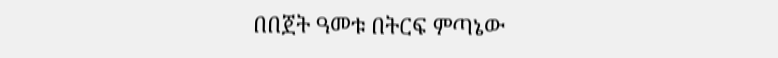በበጀት ዓመቱ በትርፍ ምጣኔው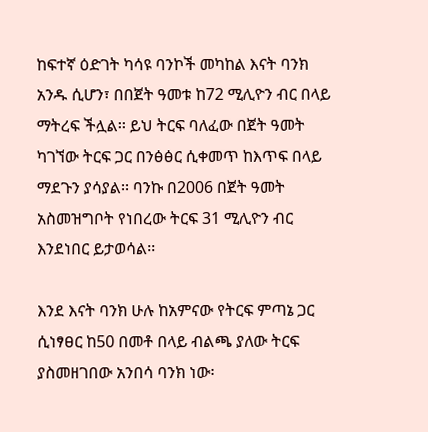ከፍተኛ ዕድገት ካሳዩ ባንኮች መካከል እናት ባንክ አንዱ ሲሆን፣ በበጀት ዓመቱ ከ72 ሚሊዮን ብር በላይ ማትረፍ ችሏል፡፡ ይህ ትርፍ ባለፈው በጀት ዓመት ካገኘው ትርፍ ጋር በንፅፅር ሲቀመጥ ከእጥፍ በላይ ማደጉን ያሳያል፡፡ ባንኩ በ2006 በጀት ዓመት አስመዝግቦት የነበረው ትርፍ 31 ሚሊዮን ብር እንደነበር ይታወሳል፡፡

እንደ እናት ባንክ ሁሉ ከአምናው የትርፍ ምጣኔ ጋር ሲነፃፀር ከ50 በመቶ በላይ ብልጫ ያለው ትርፍ ያስመዘገበው አንበሳ ባንክ ነው፡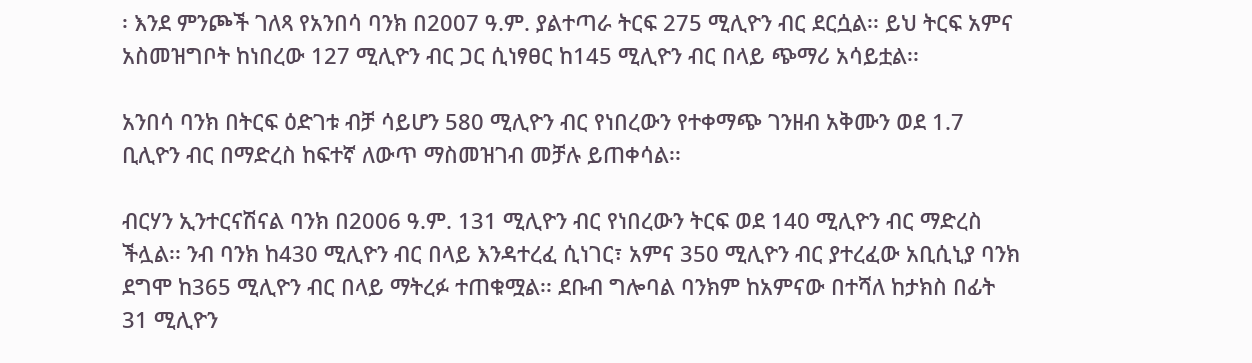፡ እንደ ምንጮች ገለጻ የአንበሳ ባንክ በ2007 ዓ.ም. ያልተጣራ ትርፍ 275 ሚሊዮን ብር ደርሷል፡፡ ይህ ትርፍ አምና አስመዝግቦት ከነበረው 127 ሚሊዮን ብር ጋር ሲነፃፀር ከ145 ሚሊዮን ብር በላይ ጭማሪ አሳይቷል፡፡

አንበሳ ባንክ በትርፍ ዕድገቱ ብቻ ሳይሆን 580 ሚሊዮን ብር የነበረውን የተቀማጭ ገንዘብ አቅሙን ወደ 1.7 ቢሊዮን ብር በማድረስ ከፍተኛ ለውጥ ማስመዝገብ መቻሉ ይጠቀሳል፡፡

ብርሃን ኢንተርናሽናል ባንክ በ2006 ዓ.ም. 131 ሚሊዮን ብር የነበረውን ትርፍ ወደ 140 ሚሊዮን ብር ማድረስ ችሏል፡፡ ንብ ባንክ ከ430 ሚሊዮን ብር በላይ እንዳተረፈ ሲነገር፣ አምና 350 ሚሊዮን ብር ያተረፈው አቢሲኒያ ባንክ ደግሞ ከ365 ሚሊዮን ብር በላይ ማትረፉ ተጠቁሟል፡፡ ደቡብ ግሎባል ባንክም ከአምናው በተሻለ ከታክስ በፊት 31 ሚሊዮን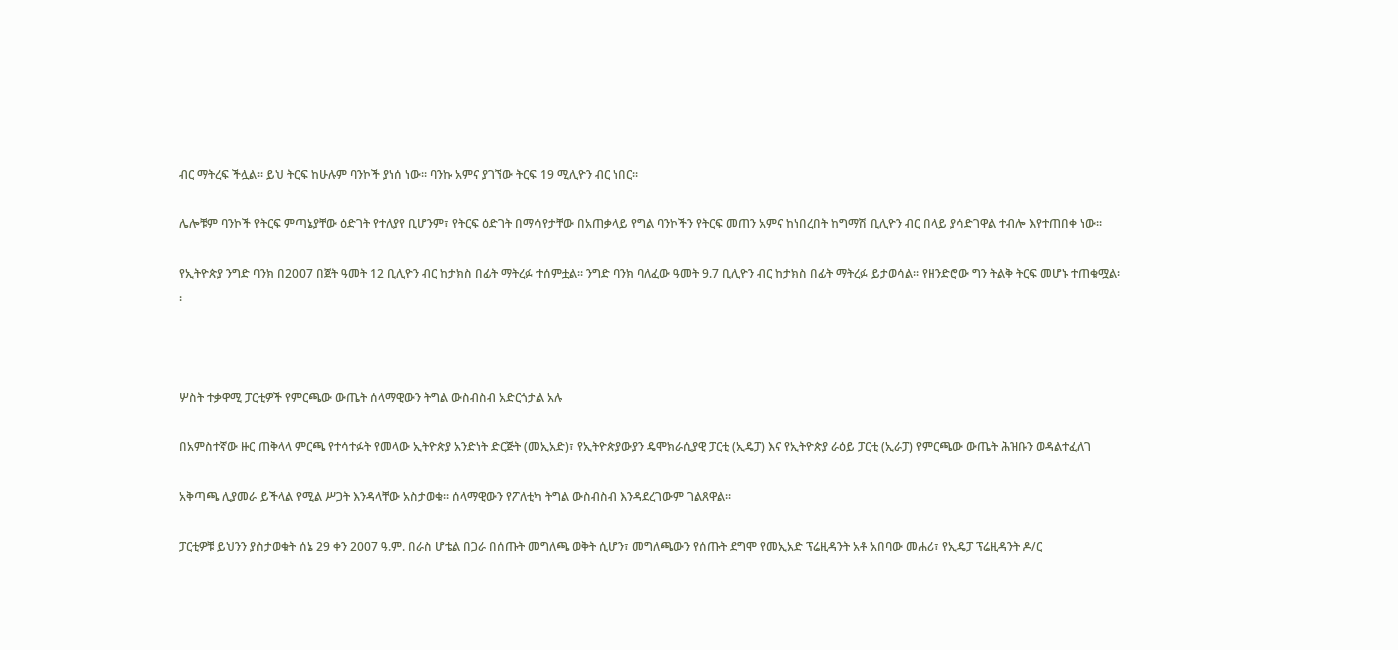ብር ማትረፍ ችሏል፡፡ ይህ ትርፍ ከሁሉም ባንኮች ያነሰ ነው፡፡ ባንኩ አምና ያገኘው ትርፍ 19 ሚሊዮን ብር ነበር፡፡

ሌሎቹም ባንኮች የትርፍ ምጣኔያቸው ዕድገት የተለያየ ቢሆንም፣ የትርፍ ዕድገት በማሳየታቸው በአጠቃላይ የግል ባንኮችን የትርፍ መጠን አምና ከነበረበት ከግማሽ ቢሊዮን ብር በላይ ያሳድገዋል ተብሎ እየተጠበቀ ነው፡፡

የኢትዮጵያ ንግድ ባንክ በ2007 በጀት ዓመት 12 ቢሊዮን ብር ከታክስ በፊት ማትረፉ ተሰምቷል፡፡ ንግድ ባንክ ባለፈው ዓመት 9.7 ቢሊዮን ብር ከታክስ በፊት ማትረፉ ይታወሳል፡፡ የዘንድሮው ግን ትልቅ ትርፍ መሆኑ ተጠቁሟል፡፡



ሦስት ተቃዋሚ ፓርቲዎች የምርጫው ውጤት ሰላማዊውን ትግል ውስብስብ አድርጎታል አሉ

በአምስተኛው ዙር ጠቅላላ ምርጫ የተሳተፉት የመላው ኢትዮጵያ አንድነት ድርጅት (መኢአድ)፣ የኢትዮጵያውያን ዴሞክራሲያዊ ፓርቲ (ኢዴፓ) እና የኢትዮጵያ ራዕይ ፓርቲ (ኢራፓ) የምርጫው ውጤት ሕዝቡን ወዳልተፈለገ

አቅጣጫ ሊያመራ ይችላል የሚል ሥጋት እንዳላቸው አስታወቁ፡፡ ሰላማዊውን የፖለቲካ ትግል ውስብስብ እንዳደረገውም ገልጸዋል፡፡

ፓርቲዎቹ ይህንን ያስታወቁት ሰኔ 29 ቀን 2007 ዓ.ም. በራስ ሆቴል በጋራ በሰጡት መግለጫ ወቅት ሲሆን፣ መግለጫውን የሰጡት ደግሞ የመኢአድ ፕሬዚዳንት አቶ አበባው መሐሪ፣ የኢዴፓ ፕሬዚዳንት ዶ/ር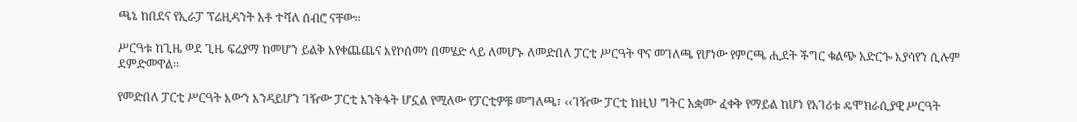ጫኔ ከበደና የኢራፓ ፕሬዚዳንት አቶ ተሻለ ሰብሮ ናቸው፡፡

ሥርዓቱ ከጊዜ ወደ ጊዜ ፍሬያማ ከመሆን ይልቅ እየቀጨጨና እየኮሰመነ በመሄድ ላይ ለመሆኑ ለመድበለ ፓርቲ ሥርዓት ዋና መገለጫ የሆነው የምርጫ ሒደት ችግር ቁልጭ አድርጐ እያሳየን ሲሉም ደምድመዋል፡፡

የመድበለ ፓርቲ ሥርዓት እውን እንዳይሆን ገዥው ፓርቲ እንቅፋት ሆኗል የሚለው የፓርቲዎቹ መግለጫ፣ ‹‹ገዥው ፓርቲ ከዚህ ግትር አቋሙ ፈቀቅ የማይል ከሆነ የአገሪቱ ዴሞክራሲያዊ ሥርዓት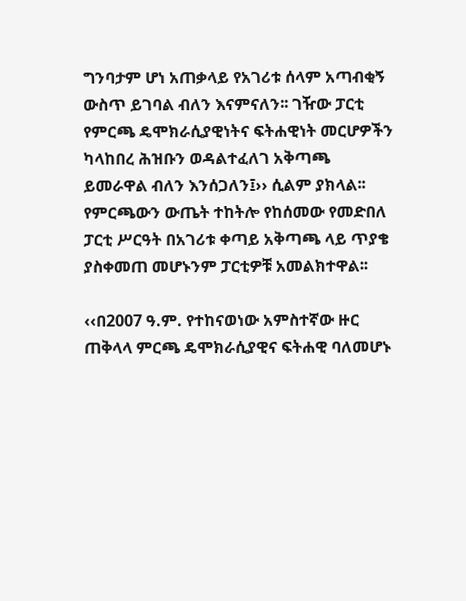ግንባታም ሆነ አጠቃላይ የአገሪቱ ሰላም አጣብቂኝ ውስጥ ይገባል ብለን እናምናለን፡፡ ገዥው ፓርቲ የምርጫ ዴሞክራሲያዊነትና ፍትሐዊነት መርሆዎችን ካላከበረ ሕዝቡን ወዳልተፈለገ አቅጣጫ ይመራዋል ብለን እንሰጋለን፤›› ሲልም ያክላል፡፡ የምርጫውን ውጤት ተከትሎ የከሰመው የመድበለ ፓርቲ ሥርዓት በአገሪቱ ቀጣይ አቅጣጫ ላይ ጥያቄ ያስቀመጠ መሆኑንም ፓርቲዎቹ አመልክተዋል፡፡

‹‹በ2007 ዓ.ም. የተከናወነው አምስተኛው ዙር ጠቅላላ ምርጫ ዴሞክራሲያዊና ፍትሐዊ ባለመሆኑ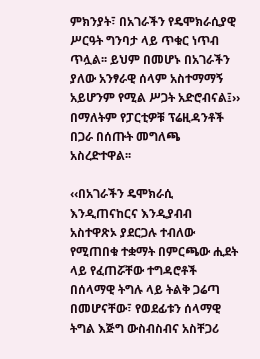ምክንያት፣ በአገራችን የዴሞክራሲያዊ ሥርዓት ግንባታ ላይ ጥቁር ነጥብ ጥሏል፡፡ ይህም በመሆኑ በአገራችን ያለው አንፃራዊ ሰላም አስተማማኝ አይሆንም የሚል ሥጋት አድሮብናል፤›› በማለትም የፓርቲዎቹ ፕሬዚዳንቶች በጋራ በሰጡት መግለጫ አስረድተዋል፡፡

‹‹በአገራችን ዴሞክራሲ እንዲጠናከርና እንዲያብብ አስተዋጽኦ ያደርጋሉ ተብለው የሚጠበቁ ተቋማት በምርጫው ሒደት ላይ የፈጠሯቸው ተግዳሮቶች በሰላማዊ ትግሉ ላይ ትልቅ ጋሬጣ በመሆናቸው፣ የወደፊቱን ሰላማዊ ትግል እጅግ ውስብስብና አስቸጋሪ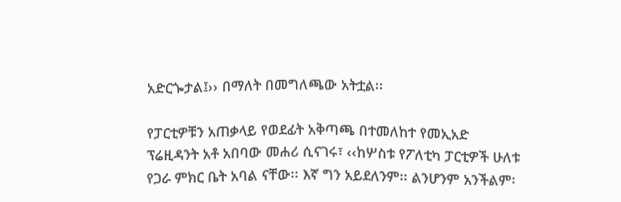አድርጐታል፤›› በማለት በመግለጫው አትቷል፡፡

የፓርቲዎቹን አጠቃላይ የወደፊት አቅጣጫ በተመለከተ የመኢአድ ፕሬዚዳንት አቶ አበባው መሐሪ ሲናገሩ፣ ‹‹ከሦስቱ የፖለቲካ ፓርቲዎች ሁለቱ የጋራ ምክር ቤት አባል ናቸው፡፡ እኛ ግን አይደለንም፡፡ ልንሆንም አንችልም፡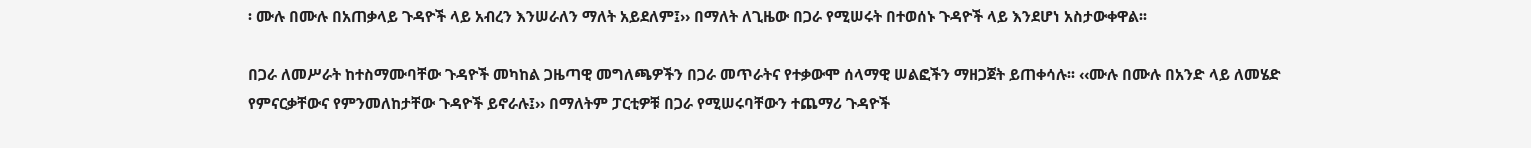፡ ሙሉ በሙሉ በአጠቃላይ ጉዳዮች ላይ አብረን እንሠራለን ማለት አይደለም፤›› በማለት ለጊዜው በጋራ የሚሠሩት በተወሰኑ ጉዳዮች ላይ እንደሆነ አስታውቀዋል፡፡

በጋራ ለመሥራት ከተስማሙባቸው ጉዳዮች መካከል ጋዜጣዊ መግለጫዎችን በጋራ መጥራትና የተቃውሞ ሰላማዊ ሠልፎችን ማዘጋጀት ይጠቀሳሉ፡፡ ‹‹ሙሉ በሙሉ በአንድ ላይ ለመሄድ የምናርቃቸውና የምንመለከታቸው ጉዳዮች ይኖራሉ፤›› በማለትም ፓርቲዎቹ በጋራ የሚሠሩባቸውን ተጨማሪ ጉዳዮች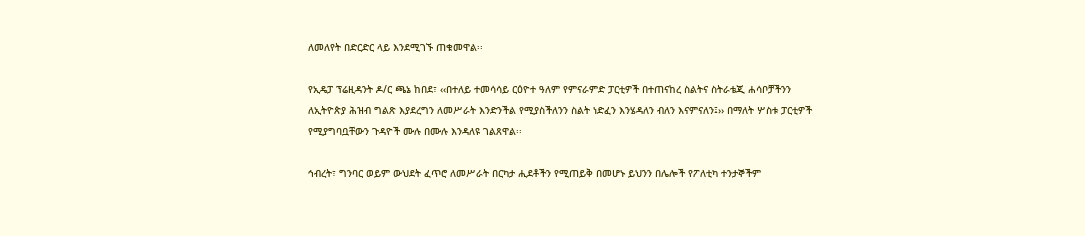ለመለየት በድርድር ላይ እንደሚገኙ ጠቁመዋል፡፡

የኢዴፓ ፕሬዚዳንት ዶ/ር ጫኔ ከበደ፣ ‹‹በተለይ ተመሳሳይ ርዕዮተ ዓለም የምናራምድ ፓርቲዎች በተጠናከረ ስልትና ስትራቴጂ ሐሳቦቻችንን ለኢትዮጵያ ሕዝብ ግልጽ እያደረግን ለመሥራት እንድንችል የሚያስችለንን ስልት ነድፈን እንሄዳለን ብለን እናምናለን፤›› በማለት ሦስቱ ፓርቲዎች የሚያግባቧቸውን ጉዳዮች ሙሉ በሙሉ እንዳለዩ ገልጸዋል፡፡

ኅብረት፣ ግንባር ወይም ውህደት ፈጥሮ ለመሥራት በርካታ ሒደቶችን የሚጠይቅ በመሆኑ ይህንን በሌሎች የፖለቲካ ተንታኞችም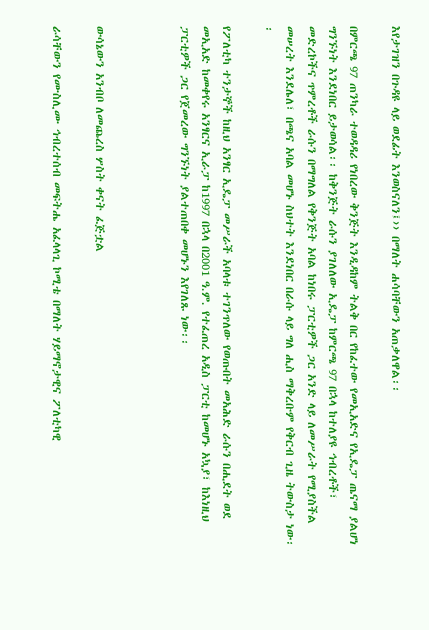እየታገዝን በጉዳዩ ላይ ወደፊት እንወስናለን፤›› በማለት ሐሳባቸውን አጠቃለዋል፡፡

በምርጫ 97 ጠንካራ ተወዳዳሪ የነበረው ቅንጅት እንዲዳከም ትልቅ በር የከፈተው የመኢአድና የኢዴፓ ጤናማ ያልሆነ ግንኙነት እንደነበር ይታወሳል፡፡ ከቅንጅት ራሱን ያገለለው ኢዴፓ ከምርጫ 97 በኋላ ከተለያዩ ኅብረቶች፣ መድረኮችና ጥምረቶች ራሱን በማግለል የቅንጅት አባል ከነበሩ ፓርቲዎች ጋር አንድ ላይ ለመሥራት የሚያስችል መሠረት እንደሌለ፣ በጫና አባል መሆኑ ስህተት እንደነበር በራሱ ላይ ግለ ሒስ ማቅረቡም የቅርብ ጊዜ ትውስታ ነው፡፡

የፖለቲካ ተንታኞች ከዚህ አንፃር ኢዴፓ መሥራች አባላቱ ተገንጥለው የወጡበት መአሕድ ራሱን በሒደት ወደ መኢአድ ከመቀየሩ አንፃርና ኢራፓ ከ1997 በኋላ በ2001 ዓ.ም. የተፈጠረ አዲስ ፓርቲ ከመሆኑ አኳያ፣ ከእነዚህ ፓርቲዎች ጋር የጀመረው ግንኙነት ያልተጠበቀ መሆኑን እየገለጹ ነው፡፡



ውሳኔውን አንብቦ ለመጨረስ ሦስት ቀናት ፈጅቷል

ራሳቸውን የሙስሊሙ ኅብረተሰብ መፍትሔ አፈላላጊ ኮሚቴ በማለት ሃይማኖታዊና ፖለቲካዊ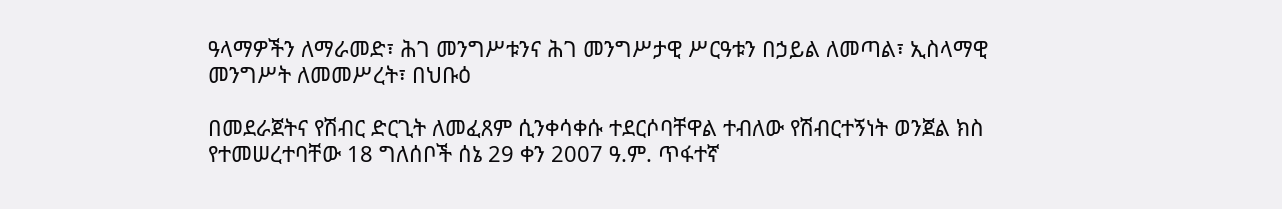ዓላማዎችን ለማራመድ፣ ሕገ መንግሥቱንና ሕገ መንግሥታዊ ሥርዓቱን በኃይል ለመጣል፣ ኢስላማዊ መንግሥት ለመመሥረት፣ በህቡዕ

በመደራጀትና የሽብር ድርጊት ለመፈጸም ሲንቀሳቀሱ ተደርሶባቸዋል ተብለው የሽብርተኝነት ወንጀል ክስ የተመሠረተባቸው 18 ግለሰቦች ሰኔ 29 ቀን 2007 ዓ.ም. ጥፋተኛ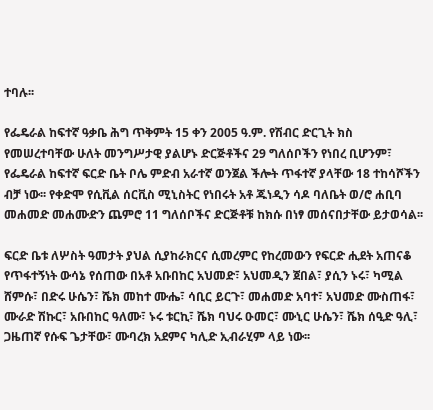ተባሉ፡፡

የፌዴራል ከፍተኛ ዓቃቤ ሕግ ጥቅምት 15 ቀን 2005 ዓ.ም. የሽብር ድርጊት ክስ የመሠረተባቸው ሁለት መንግሥታዊ ያልሆኑ ድርጅቶችና 29 ግለሰቦችን የነበረ ቢሆንም፣ የፌዴራል ከፍተኛ ፍርድ ቤት ቦሌ ምድብ አራተኛ ወንጀል ችሎት ጥፋተኛ ያላቸው 18 ተከሳሾችን ብቻ ነው፡፡ የቀድሞ የሲቪል ሰርቪስ ሚኒስትር የነበሩት አቶ ጁነዲን ሳዶ ባለቤት ወ/ሮ ሐቢባ መሐመድ መሐሙድን ጨምሮ 11 ግለሰቦችና ድርጅቶቹ ከክሱ በነፃ መሰናበታቸው ይታወሳል፡፡

ፍርድ ቤቱ ለሦስት ዓመታት ያህል ሲያከራክርና ሲመረምር የከረመውን የፍርድ ሒደት አጠናቆ የጥፋተኝነት ውሳኔ የሰጠው በአቶ አቡበከር አህመድ፣ አህመዲን ጀበል፣ ያሲን ኑሩ፣ ካሚል ሸምሱ፣ በድሩ ሁሴን፣ ሼክ መከተ ሙሔ፣ ሳቢር ይርጉ፣ መሐመድ አባተ፣ አህመድ ሙስጠፋ፣ ሙራድ ሽኩር፣ አቡበከር ዓለሙ፣ ኑሩ ቱርኪ፣ ሼክ ባህሩ ዑመር፣ ሙኒር ሁሴን፣ ሼክ ሰዒድ ዓሊ፣ ጋዜጠኛ የሱፍ ጌታቸው፣ ሙባረክ አደምና ካሊድ ኢብራሂም ላይ ነው፡፡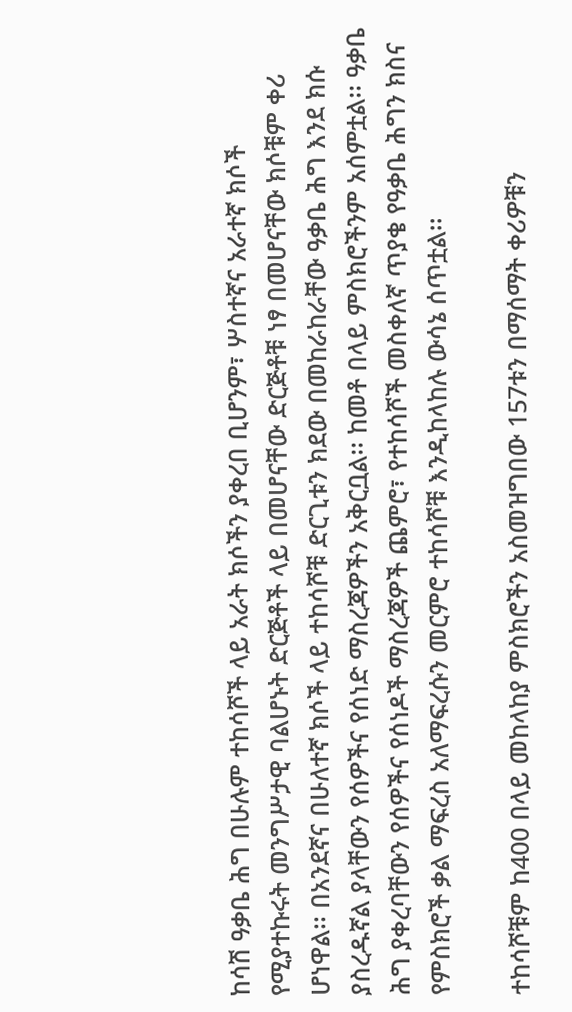ከሳሽ ዓቃቤ ሕግ በሁሉም ተከሳሾች ላይ አራት ክሶችን ያቀረበ ቢሆንም፣ ሦስተኛና አራተኛ ክሶች የሚያተኩሩት መንግሥታዊ ባልሆኑት ድርጅቶች ላይ በመሆናቸው ድርጅቶቹ ነፃ በመሆናቸው ክሶቹም ቀሪ ሆነዋል፡፡ በአንደኛና በሁለተኛ ክሶች ላይ ተከሳሾቹ ድርጊቱን ክደው በመከራከራቸው ዓቃቤ ሕግ እንደ ክሱ ያስረዱኛል ያላቸውን የሰዎችና የሰነድ ማስረጃዎችን አቅርቧል፡፡ ከመቶ በላይ ምስክሮችንም አሰምቷል፡፡ ዓቃቤ ሕግ ያቀረባቸውን የሰዎችና የሰነዶች ማስረጃዎች ጨምሮ፣ የተከሳሾች መስቀለኛ ጥያቄ የዓቃቤ ሕግን ክስና የምስክሮች ቃል ማፍረስ አለማፍረሱን መርምሮ ተከሳሾቹ እንዲከላከሉ ውሳኔ ሰጥቷል፡፡

ተከሳሾቹም ከ400 በላይ መከላከያ ምስክሮችን አስመዝግበው 157ቱን በማሰማት ቀሪዎቹን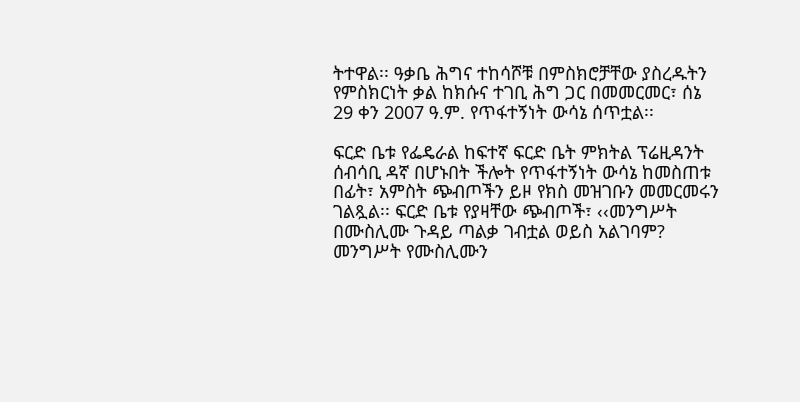ትተዋል፡፡ ዓቃቤ ሕግና ተከሳሾቹ በምስክሮቻቸው ያስረዱትን የምስክርነት ቃል ከክሱና ተገቢ ሕግ ጋር በመመርመር፣ ሰኔ 29 ቀን 2007 ዓ.ም. የጥፋተኝነት ውሳኔ ሰጥቷል፡፡

ፍርድ ቤቱ የፌዴራል ከፍተኛ ፍርድ ቤት ምክትል ፕሬዚዳንት ሰብሳቢ ዳኛ በሆኑበት ችሎት የጥፋተኝነት ውሳኔ ከመስጠቱ በፊት፣ አምስት ጭብጦችን ይዞ የክስ መዝገቡን መመርመሩን ገልጿል፡፡ ፍርድ ቤቱ የያዛቸው ጭብጦች፣ ‹‹መንግሥት በሙስሊሙ ጉዳይ ጣልቃ ገብቷል ወይስ አልገባም? መንግሥት የሙስሊሙን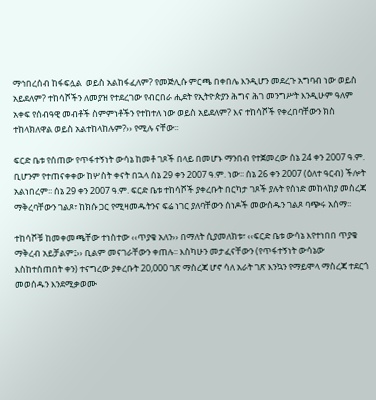ማኅበረሰብ ከፋፍሏል  ወይስ አልከፋፈለም? የመጅሊሱ ምርጫ በቀበሌ እንዲሆን መደረጉ አግባብ ነው ወይስ አይደለም? ተከሳሾችን ለመያዝ የተደረገው የብርበራ ሒደት የኢትዮጵያን ሕግና ሕገ መንግሥት እንዲሁም ዓለም አቀፍ የሰብዓዊ መብቶች ስምምነቶችን የተከተለ ነው ወይስ አይደለም? እና ተከሳሾች የቀረበባቸውን ክስ ተከላክለዋል ወይስ አልተከላከሉም?›› የሚሉ ናቸው፡፡

ፍርድ ቤቱ የሰጠው የጥፋተኝነት ውሳኔ ከመቶ ገጾች በላይ በመሆኑ ማንበብ የተጀመረው ሰኔ 24 ቀን 2007 ዓ.ም. ቢሆንም የተጠናቀቀው ከሦስት ቀናት በኋላ ሰኔ 29 ቀን 2007 ዓ.ም. ነው፡፡ ሰኔ 26 ቀን 2007 (ዕለተ ዓርብ) ችሎት አልነበረም፡፡ ሰኔ 29 ቀን 2007 ዓ.ም. ፍርድ ቤቱ ተከሳሾች ያቀረቡት በርካታ ገጾች ያሉት የሰነድ መከላከያ መስረጃ ማቅረባቸውን ገልጾ፣ ከክሱ ጋር የሚዛመዱትንና ፍሬ ነገር ያለባቸውን ሰነዶች መውሰዱን ገልጾ ባጭሩ አሰማ፡፡

ተከሳሾቹ ከመቀመጫቸው ተነስተው ‹‹ጥያቄ አለን›› በማለት ሲያመለክቱ፣ ‹‹ፍርድ ቤቱ ውሳኔ እየተነበበ ጥያቄ ማቅረብ አይቻልም፤›› ቢልም መናገራቸውን ቀጠሉ፡፡ እስካሁን መታፈናቸውን (የጥፋተኝነት ውሳኔው እስከተሰጠበት ቀን) ተናግረው ያቀረቡት 20,000 ገጽ ማስረጃ ሆኖ ሳለ አራት ገጽ እንኳን የማይሞላ ማስረጃ ተደርጎ መወሰዱን እንደሚቃወሙ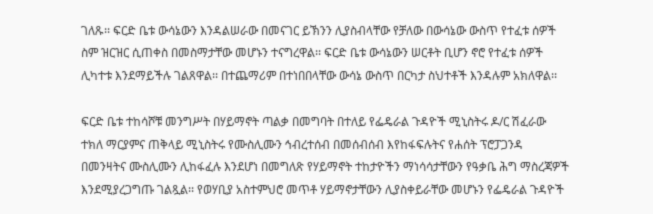ገለጹ፡፡ ፍርድ ቤቱ ውሳኔውን እንዳልሠራው በመናገር ይኽንን ሊያስብላቸው የቻለው በውሳኔው ውስጥ የተፈቱ ሰዎች ስም ዝርዝር ሲጠቀስ በመስማታቸው መሆኑን ተናግረዋል፡፡ ፍርድ ቤቱ ውሳኔውን ሠርቶት ቢሆን ኖሮ የተፈቱ ሰዎች ሊካተቱ እንደማይችሉ ገልጸዋል፡፡ በተጨማሪም በተነበበላቸው ውሳኔ ውስጥ በርካታ ስህተቶች እንዳሉም አክለዋል፡፡

ፍርድ ቤቱ ተከሳሾቹ መንግሥት በሃይማኖት ጣልቃ በመግባት በተለይ የፌዴራል ጉዳዮች ሚኒስትሩ ዶ/ር ሽፈራው ተክለ ማርያምና ጠቅላይ ሚኒስትሩ የሙስሊሙን ኅብረተሰብ በመሰብሰብ እየከፋፍሉትና የሐሰት ፕሮፓጋንዳ በመንዛትና ሙስሊሙን ሊከፋፈሉ እንደሆነ በመግለጽ የሃይማኖት ተከታዮችን ማነሳሳታቸውን የዓቃቤ ሕግ ማስረጃዎች እንደሚያረጋግጡ ገልጿል፡፡ የወሃቢያ አስተምህሮ መጥቶ ሃይማኖታቸውን ሊያስቀይራቸው መሆኑን የፌዴራል ጉዳዮች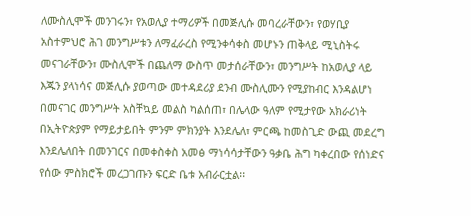ለሙስሊሞች መንገሩን፣ የአወሊያ ተማሪዎች በመጅሊሱ መባረራቸውን፣ የወሃቢያ አስተምህሮ ሕገ መንግሥቱን ለማፈራረስ የሚንቀሳቀስ መሆኑን ጠቅላይ ሚኒስትሩ መናገራቸውን፣ ሙስሊሞች በጨለማ ውስጥ መታሰራቸውን፣ መንግሥት ከአወሊያ ላይ እጁን ያላነሳና መጅሊሱ ያወጣው መተዳደሪያ ደንብ ሙስሊሙን የሚያከብር እንዳልሆነ በመናገር መንግሥት አስቸኳይ መልስ ካልሰጠ፣ በሌላው ዓለም የሚታየው አክራሪነት በኢትዮጵያም የማይታይበት ምንም ምክንያት እንደሌለ፣ ምርጫ ከመስጊድ ውጪ መደረግ እንደሌለበት በመንገርና በመቀስቀስ አመፅ ማነሳሳታቸውን ዓቃቤ ሕግ ካቀረበው የሰነድና የሰው ምስክሮች መረጋገጡን ፍርድ ቤቱ አብራርቷል፡፡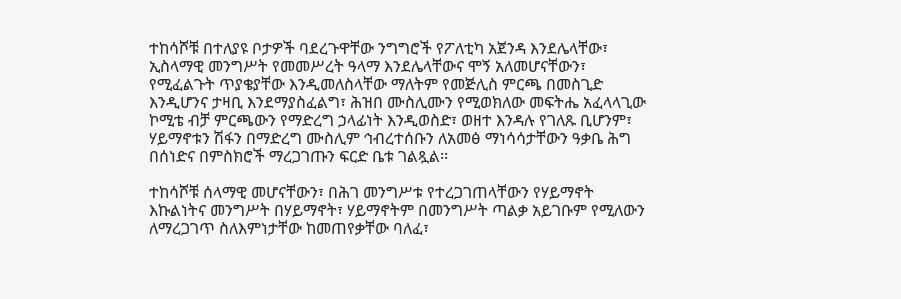ተከሳሾቹ በተለያዩ ቦታዎች ባደረጉዋቸው ንግግሮች የፖለቲካ አጀንዳ እንደሌላቸው፣ ኢስላማዊ መንግሥት የመመሥረት ዓላማ እንደሌላቸውና ሞኝ አለመሆናቸውን፣ የሚፈልጉት ጥያቄያቸው እንዲመለስላቸው ማለትም የመጅሊስ ምርጫ በመስጊድ እንዲሆንና ታዛቢ እንደማያስፈልግ፣ ሕዝበ ሙስሊሙን የሚወክለው መፍትሔ አፈላላጊው ኮሚቴ ብቻ ምርጫውን የማድረግ ኃላፊነት እንዲወስድ፣ ወዘተ እንዳሉ የገለጹ ቢሆንም፣ ሃይማኖቱን ሽፋን በማድረግ ሙስሊም ኅብረተሰቡን ለአመፅ ማነሳሳታቸውን ዓቃቤ ሕግ በሰነድና በምስክሮች ማረጋገጡን ፍርድ ቤቱ ገልጿል፡፡

ተከሳሾቹ ሰላማዊ መሆናቸውን፣ በሕገ መንግሥቱ የተረጋገጠላቸውን የሃይማኖት እኩልነትና መንግሥት በሃይማኖት፣ ሃይማኖትም በመንግሥት ጣልቃ አይገቡም የሚለውን ለማረጋገጥ ስለእምነታቸው ከመጠየቃቸው ባለፈ፣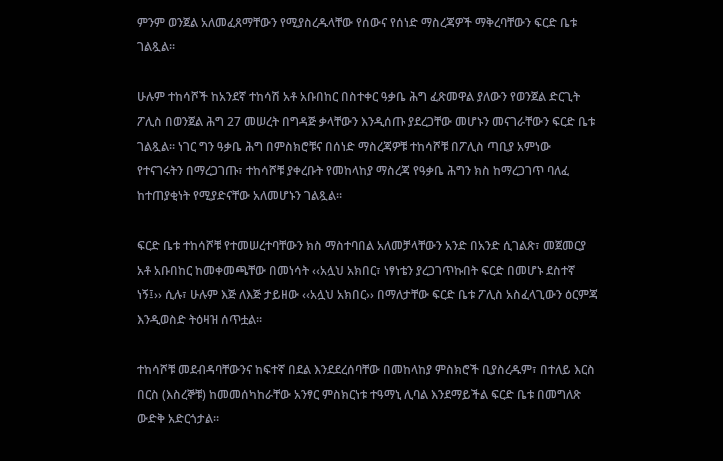ምንም ወንጀል አለመፈጸማቸውን የሚያስረዱላቸው የሰውና የሰነድ ማስረጃዎች ማቅረባቸውን ፍርድ ቤቱ ገልጿል፡፡

ሁሉም ተከሳሾች ከአንደኛ ተከሳሽ አቶ አቡበከር በስተቀር ዓቃቤ ሕግ ፈጽመዋል ያለውን የወንጀል ድርጊት ፖሊስ በወንጀል ሕግ 27 መሠረት በግዳጅ ቃላቸውን እንዲሰጡ ያደረጋቸው መሆኑን መናገራቸውን ፍርድ ቤቱ ገልጿል፡፡ ነገር ግን ዓቃቤ ሕግ በምስክሮቹና በሰነድ ማስረጃዎቹ ተከሳሾቹ በፖሊስ ጣቢያ አምነው የተናገሩትን በማረጋገጡ፣ ተከሳሾቹ ያቀረቡት የመከላከያ ማስረጃ የዓቃቤ ሕግን ክስ ከማረጋገጥ ባለፈ ከተጠያቂነት የሚያድናቸው አለመሆኑን ገልጿል፡፡

ፍርድ ቤቱ ተከሳሾቹ የተመሠረተባቸውን ክስ ማስተባበል አለመቻላቸውን አንድ በአንድ ሲገልጽ፣ መጀመርያ አቶ አቡበከር ከመቀመጫቸው በመነሳት ‹‹አሏህ አክበር፣ ነፃነቴን ያረጋገጥኩበት ፍርድ በመሆኑ ደስተኛ ነኝ፤›› ሲሉ፣ ሁሉም እጅ ለእጅ ታይዘው ‹‹አሏህ አክበር›› በማለታቸው ፍርድ ቤቱ ፖሊስ አስፈላጊውን ዕርምጃ እንዲወስድ ትዕዛዝ ሰጥቷል፡፡

ተከሳሾቹ መደብዳባቸውንና ከፍተኛ በደል እንደደረሰባቸው በመከላከያ ምስክሮች ቢያስረዱም፣ በተለይ እርስ በርስ (እስረኞቹ) ከመመሰካከራቸው አንፃር ምስክርነቱ ተዓማኒ ሊባል እንደማይችል ፍርድ ቤቱ በመግለጽ ውድቅ አድርጎታል፡፡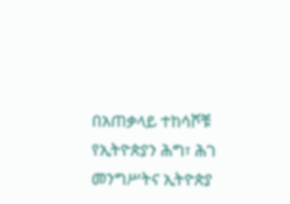በአጠቃላይ ተከሳሾቹ የኢትዮጵያን ሕግ፣ ሕገ መንግሥትና ኢትዮጵያ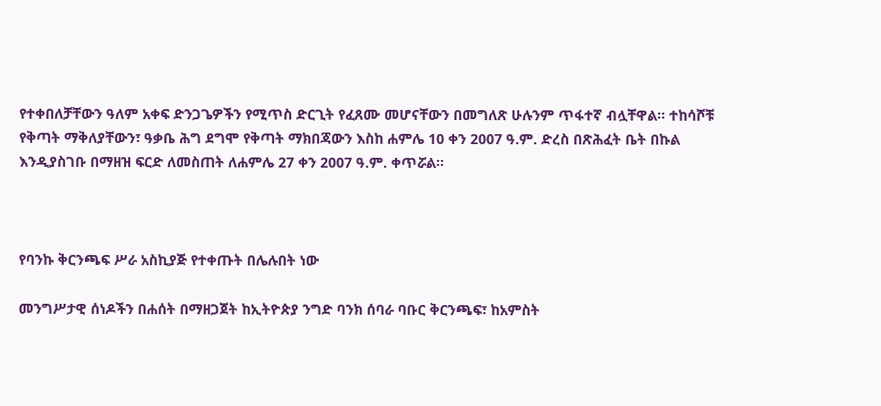የተቀበለቻቸውን ዓለም አቀፍ ድንጋጌዎችን የሚጥስ ድርጊት የፈጸሙ መሆናቸውን በመግለጽ ሁሉንም ጥፋተኛ ብሏቸዋል፡፡ ተከሳሾቹ የቅጣት ማቅለያቸውን፣ ዓቃቤ ሕግ ደግሞ የቅጣት ማክበጃውን እስከ ሐምሌ 10 ቀን 2007 ዓ.ም. ድረስ በጽሕፈት ቤት በኩል እንዲያስገቡ በማዘዝ ፍርድ ለመስጠት ለሐምሌ 27 ቀን 2007 ዓ.ም. ቀጥሯል፡፡



የባንኩ ቅርንጫፍ ሥራ አስኪያጅ የተቀጡት በሌሉበት ነው

መንግሥታዊ ሰነዶችን በሐሰት በማዘጋጀት ከኢትዮጵያ ንግድ ባንክ ሰባራ ባቡር ቅርንጫፍ፣ ከአምስት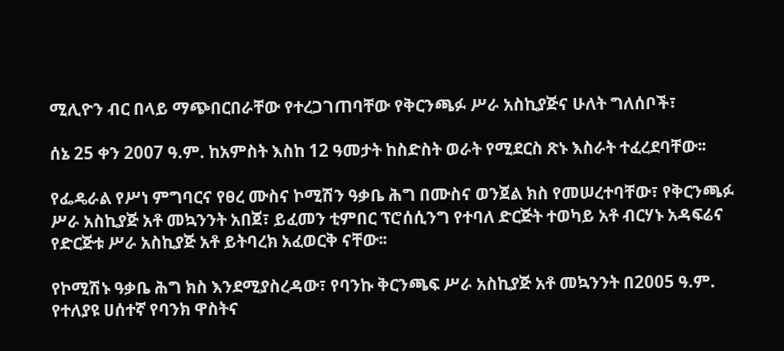ሚሊዮን ብር በላይ ማጭበርበራቸው የተረጋገጠባቸው የቅርንጫፉ ሥራ አስኪያጅና ሁለት ግለሰቦች፣

ሰኔ 25 ቀን 2007 ዓ.ም. ከአምስት እስከ 12 ዓመታት ከስድስት ወራት የሚደርስ ጽኑ እስራት ተፈረደባቸው፡፡

የፌዴራል የሥነ ምግባርና የፀረ ሙስና ኮሚሽን ዓቃቤ ሕግ በሙስና ወንጀል ክስ የመሠረተባቸው፣ የቅርንጫፉ ሥራ አስኪያጅ አቶ መኳንንት አበጀ፣ ይፈመን ቲምበር ፕሮሰሲንግ የተባለ ድርጅት ተወካይ አቶ ብርሃኑ አዳፍሬና የድርጅቱ ሥራ አስኪያጅ አቶ ይትባረክ አፈወርቅ ናቸው፡፡

የኮሚሽኑ ዓቃቤ ሕግ ክስ እንደሚያስረዳው፣ የባንኩ ቅርንጫፍ ሥራ አስኪያጅ አቶ መኳንንት በ2005 ዓ.ም. የተለያዩ ሀሰተኛ የባንክ ዋስትና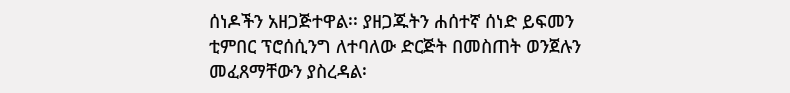ሰነዶችን አዘጋጅተዋል፡፡ ያዘጋጁትን ሐሰተኛ ሰነድ ይፍመን ቲምበር ፕሮሰሲንግ ለተባለው ድርጅት በመስጠት ወንጀሉን መፈጸማቸውን ያስረዳል፡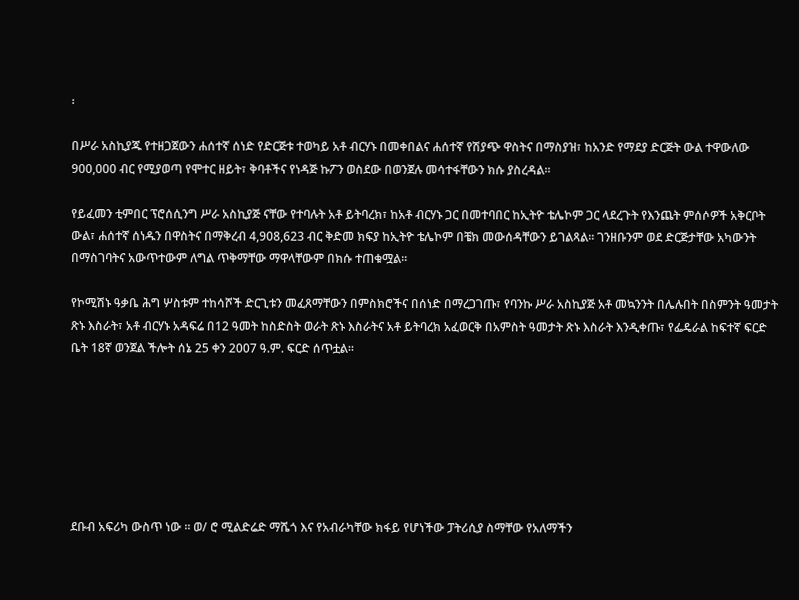፡

በሥራ አስኪያጁ የተዘጋጀውን ሐሰተኛ ሰነድ የድርጅቱ ተወካይ አቶ ብርሃኑ በመቀበልና ሐሰተኛ የሽያጭ ዋስትና በማስያዝ፣ ከአንድ የማደያ ድርጅት ውል ተዋውለው 900,000 ብር የሚያወጣ የሞተር ዘይት፣ ቅባቶችና የነዳጅ ኩፖን ወስደው በወንጀሉ መሳተፋቸውን ክሱ ያስረዳል፡፡

የይፈመን ቲምበር ፕሮሰሲንግ ሥራ አስኪያጅ ናቸው የተባሉት አቶ ይትባረክ፣ ከአቶ ብርሃኑ ጋር በመተባበር ከኢትዮ ቴሌኮም ጋር ላደረጉት የእንጨት ምሰሶዎች አቅርቦት ውል፣ ሐሰተኛ ሰነዱን በዋስትና በማቅረብ 4,908,623 ብር ቅድመ ክፍያ ከኢትዮ ቴሌኮም በቼክ መውሰዳቸውን ይገልጻል፡፡ ገንዘቡንም ወደ ድርጅታቸው አካውንት በማስገባትና አውጥተውም ለግል ጥቅማቸው ማዋላቸውም በክሱ ተጠቁሟል፡፡

የኮሚሽኑ ዓቃቤ ሕግ ሦስቱም ተከሳሾች ድርጊቱን መፈጸማቸውን በምስክሮችና በሰነድ በማረጋገጡ፣ የባንኩ ሥራ አስኪያጅ አቶ መኳንንት በሌሉበት በስምንት ዓመታት ጽኑ እስራት፣ አቶ ብርሃኑ አዳፍሬ በ12 ዓመት ከስድስት ወራት ጽኑ እስራትና አቶ ይትባረክ አፈወርቅ በአምስት ዓመታት ጽኑ እስራት እንዲቀጡ፣ የፌዴራል ከፍተኛ ፍርድ ቤት 18ኛ ወንጀል ችሎት ሰኔ 25 ቀን 2007 ዓ.ም. ፍርድ ሰጥቷል፡፡







ደቡብ አፍሪካ ውስጥ ነው ። ወ/ ሮ ሚልድሬድ ማሼጎ እና የአብራካቸው ክፋይ የሆነችው ፓትሪሲያ ስማቸው የአለማችን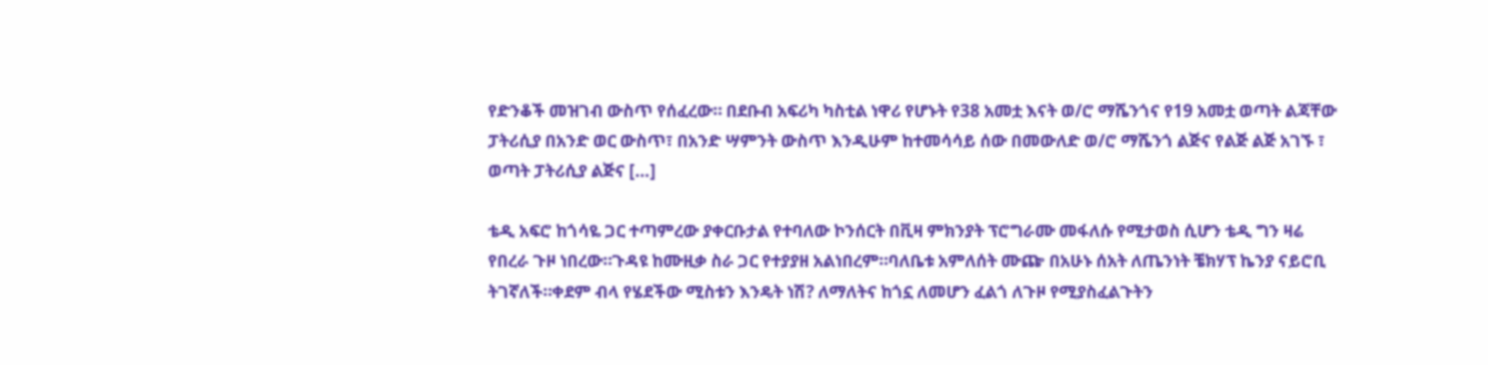የድንቆች መዝገብ ውስጥ የሰፈረው። በደቡብ አፍሪካ ካስቲል ነዋሪ የሆኑት የ38 አመቷ እናት ወ/ሮ ማሼንጎና የ19 አመቷ ወጣት ልጃቸው ፓትሪሲያ በአንድ ወር ውስጥ፣ በአንድ ሣምንት ውስጥ እንዲሁም ከተመሳሳይ ሰው በመውለድ ወ/ሮ ማሼንጎ ልጅና የልጅ ልጅ አገኙ ፣ ወጣት ፓትሪሲያ ልጅና […]

ቴዲ አፍሮ ከጎሳዬ ጋር ተጣምረው ያቀርቡታል የተባለው ኮንሰርት በቪዛ ምክንያት ፕሮግራሙ መፋለሱ የሚታወስ ሲሆን ቴዲ ግን ዛሬ የበረራ ጉዞ ነበረው።ጉዳዩ ከሙዚቃ ስራ ጋር የተያያዘ አልነበረም።ባለቤቱ አምለሰት ሙጬ በአሁኑ ሰአት ለጤንነት ቼክሃፕ ኬንያ ናይሮቢ ትገኛለች።ቀደም ብላ የሄደችው ሚስቱን እንዴት ነሽ? ለማለትና ከጎኗ ለመሆን ፈልጎ ለጉዞ የሚያስፈልጉትን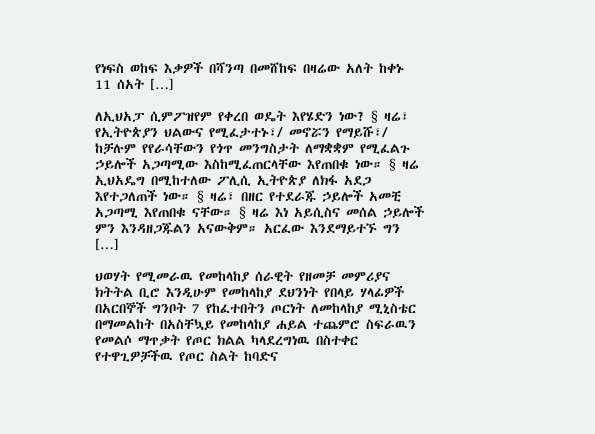የነፍስ ወከፍ እቃዎች በሻንጣ በመሸከፍ በዛሬው አለት ከቀኑ 11 ሰአት […]

ለኢህአፓ ሲምፖዝየም የቀረበ ወዴት እየሄድን ነው? § ዛሬ፣ የኢትዮጵያን ህልውና የሚፈታተኑ፣/ መኖሯን የማይሹ፣/ ከቻሉም የየራሳቸውን የጎጥ መንግስታት ለማቋቋም የሚፈልጉ ኃይሎች አጋጣሚው እስከሚፈጠርላቸው እየጠበቁ ነው። § ዛሬ ኢህአዴግ በሚከተለው ፖሊሲ ኢትዮጵያ ለክፋ አደጋ እየተጋለጠች ነው። § ዛሬ፣ በዘር የተደራጁ ኃይሎች አመቺ አጋጣሚ እየጠበቁ ናቸው። § ዛሬ እነ አይሲስና መሰል ኃይሎች ምን እንዳዘጋጁልን አናውቅም። አርፈው እንደማይተኙ ግን […]

ህወሃት የሚመራዉ የመከላከያ ሰራዊት የዘመቻ መምሪያና ክትትል ቢሮ እንዲሁም የመከላከያ ደህንነት የበላይ ሃላፊዎች በአርበኞች ግንቦት 7 የከፈተበትን ጦርነት ለመከላከያ ሚኒስቴር በማመልከት በአስቸኳይ የመከላከያ ሐይል ተጨምሮ ስፍራዉን የመልሶ ማጥቃት የጦር ክልል ካላደረግነዉ በስተቀር የተዋጊዎቻችዉ የጦር ስልት ከባድና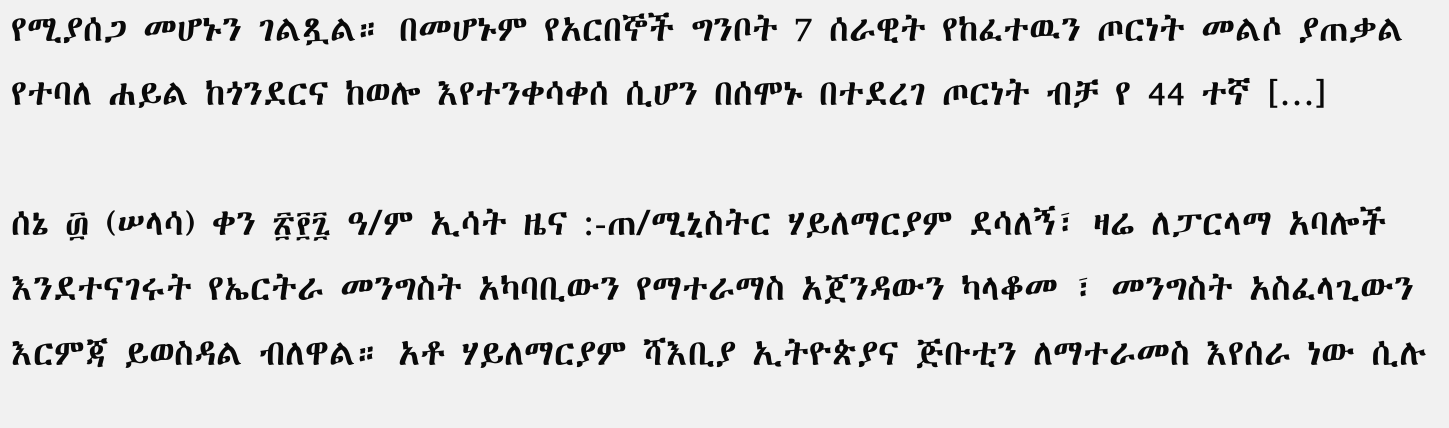የሚያሰጋ መሆኑን ገልጿል። በመሆኑም የአርበኞች ግንቦት 7 ሰራዊት የከፈተዉን ጦርነት መልሶ ያጠቃል የተባለ ሐይል ከጎንደርና ከወሎ እየተንቀሳቀሰ ሲሆን በሰሞኑ በተደረገ ጦርነት ብቻ የ 44 ተኛ […]

ሰኔ ፴ (ሠላሳ) ቀን ፳፻፯ ዓ/ም ኢሳት ዜና :-ጠ/ሚኒስትር ሃይለማርያም ደሳለኝ፣ ዛሬ ለፓርላማ አባሎች እንደተናገሩት የኤርትራ መንግስት አካባቢውን የማተራማስ አጀንዳውን ካላቆመ ፣ መንግስት አስፈላጊውን እርምጃ ይወስዳል ብለዋል። አቶ ሃይለማርያም ሻእቢያ ኢትዮጵያና ጅቡቲን ለማተራመስ እየሰራ ነው ሲሉ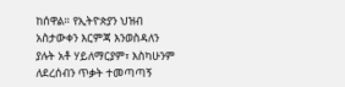ከሰዋል። የኢትዮጵያን ህዝብ አስታውቀን እርምጃ እንወስዳለን ያሉት አቶ ሃይለማርያም፣ እስካሁንም ለደረሰብን ጥቃት ተመጣጣኝ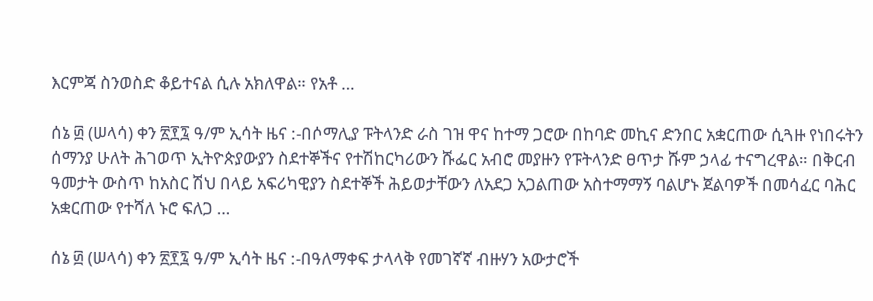እርምጃ ስንወስድ ቆይተናል ሲሉ አክለዋል። የአቶ …

ሰኔ ፴ (ሠላሳ) ቀን ፳፻፯ ዓ/ም ኢሳት ዜና :-በሶማሊያ ፑትላንድ ራስ ገዝ ዋና ከተማ ጋሮው በከባድ መኪና ድንበር አቋርጠው ሲጓዙ የነበሩትን ሰማንያ ሁለት ሕገወጥ ኢትዮጵያውያን ስደተኞችና የተሽከርካሪውን ሹፌር አብሮ መያዙን የፑትላንድ ፀጥታ ሹም ኃላፊ ተናግረዋል። በቅርብ ዓመታት ውስጥ ከአስር ሽህ በላይ አፍሪካዊያን ስደተኞች ሕይወታቸውን ለአደጋ አጋልጠው አስተማማኝ ባልሆኑ ጀልባዎች በመሳፈር ባሕር አቋርጠው የተሻለ ኑሮ ፍለጋ …

ሰኔ ፴ (ሠላሳ) ቀን ፳፻፯ ዓ/ም ኢሳት ዜና :-በዓለማቀፍ ታላላቅ የመገኛኛ ብዙሃን አውታሮች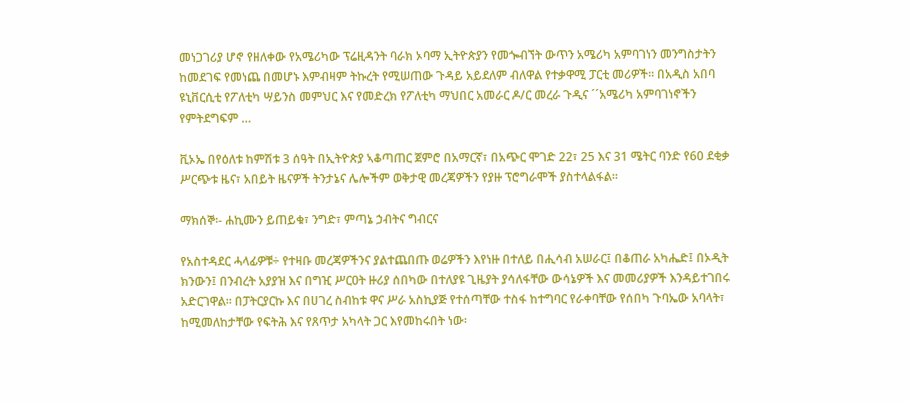መነጋገሪያ ሆኖ የዘለቀው የአሜሪካው ፕሬዚዳንት ባራክ ኦባማ ኢትዮጵያን የመጐብኘት ውጥን አሜሪካ አምባገነን መንግስታትን ከመደገፍ የመነጨ በመሆኑ እምብዛም ትኩረት የሚሠጠው ጉዳይ አይደለም ብለዋል የተቃዋሚ ፓርቲ መሪዎች፡፡ በአዲስ አበባ ዩኒቨርሲቲ የፖለቲካ ሣይንስ መምህር እና የመድረክ የፖለቲካ ማህበር አመራር ዶ/ር መረራ ጉዲና ´´አሜሪካ አምባገነኖችን የምትደግፍም …

ቪኦኤ በየዕለቱ ከምሽቱ 3 ሰዓት በኢትዮጵያ ኣቆጣጠር ጀምሮ በአማርኛ፣ በአጭር ሞገድ 22፣ 25 እና 31 ሜትር ባንድ የ60 ደቂቃ ሥርጭቱ ዜና፣ አበይት ዜናዎች ትንታኔና ሌሎችም ወቅታዊ መረጃዎችን የያዙ ፕሮግራሞች ያስተላልፋል።

ማክሰኞ፡- ሐኪሙን ይጠይቁ፣ ንግድ፣ ምጣኔ ኃብትና ግብርና

የአስተዳደር ሓላፊዎቹ÷ የተዛቡ መረጃዎችንና ያልተጨበጡ ወሬዎችን እየነዙ በተለይ በሒሳብ አሠራር፤ በቆጠራ አካሔድ፤ በኦዲት ክንውን፤ በንብረት አያያዝ እና በግዢ ሥርዐት ዙሪያ ሰበካው በተለያዩ ጊዜያት ያሳለፋቸው ውሳኔዎች እና መመሪያዎች እንዳይተገበሩ አድርገዋል፡፡ በፓትርያርኩ እና በሀገረ ስብከቱ ዋና ሥራ አስኪያጅ የተሰጣቸው ተስፋ ከተግባር የራቀባቸው የሰበካ ጉባኤው አባላት፣ ከሚመለከታቸው የፍትሕ እና የጸጥታ አካላት ጋር እየመከሩበት ነው፡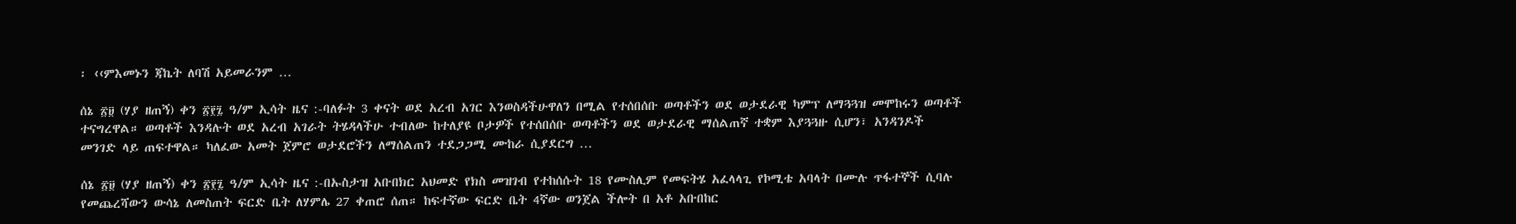፡ ‹‹ምእመኑን ጃኬት ለባሽ አይመራንም …

ሰኔ ፳፱ (ሃያ ዘጠኝ) ቀን ፳፻፯ ዓ/ም ኢሳት ዜና :-ባለፉት 3 ቀናት ወደ አረብ አገር እንወስዳችሁዋለን በሚል የተሰበሰቡ ወጣቶችን ወደ ወታደራዊ ካምፕ ለማጓጓዝ መሞከሩን ወጣቶች ተናግረዋል። ወጣቶች እንዳሉት ወደ አረብ አገራት ትሄዳላችሁ ተብለው ከተለያዩ ቦታዎች የተሰበሰቡ ወጣቶችን ወደ ወታደራዊ ማሰልጠኛ ተቋም እያጓጓዙ ሲሆን፣ አንዳንዶች መንገድ ላይ ጠፍተዋል። ካለፈው አመት ጀምሮ ወታደሮችን ለማሰልጠን ተደጋጋሚ ሙከራ ሲያደርግ …

ሰኔ ፳፱ (ሃያ ዘጠኝ) ቀን ፳፻፯ ዓ/ም ኢሳት ዜና :-በኡስታዝ አቡበክር አህመድ የክስ መዝገብ የተከሰሱት 18 የሙስሊም የመፍትሄ አፈላላጊ የኮሚቴ አባላት በሙሉ ጥፋተኞች ሲባሉ የመጨረሻውን ውሳኔ ለመስጠት ፍርድ ቤት ለሃምሌ 27 ቀጠሮ ሰጠ። ከፍተኛው ፍርድ ቤት 4ኛው ወንጀል ችሎት በ አቶ አቡበከር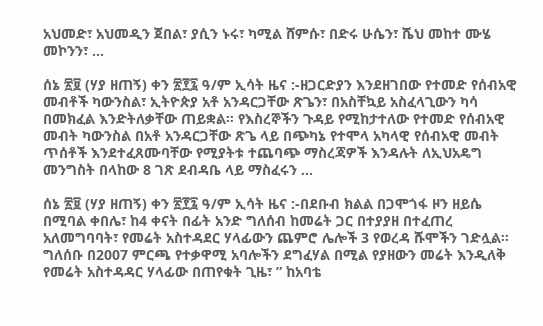አህመድ፣ አህመዲን ጀበል፣ ያሲን ኑሩ፣ ካሚል ሸምሱ፣ በድሩ ሁሴን፣ ሼህ መከተ ሙሄ መኮንን፣ …

ሰኔ ፳፱ (ሃያ ዘጠኝ) ቀን ፳፻፯ ዓ/ም ኢሳት ዜና :-ዘጋርድያን እንደዘገበው የተመድ የሰብአዊ መብቶች ካውንስል፣ ኢትዮጵያ አቶ አንዳርጋቸው ጽጌን፣ በአስቸኳይ አስፈላጊውን ካሳ በመክፈል እንድትለቃቸው ጠይቋል። የእስረኞችን ጉዳይ የሚከታተለው የተመድ የሰብአዊ መብት ካውንስል በአቶ አንዳርጋቸው ጽጌ ላይ በጭካኔ የተሞላ አካላዊ የሰብአዊ መብት ጥሰቶች እንደተፈጸሙባቸው የሚያትቱ ተጨባጭ ማስረጃዎች እንዳሉት ለኢህአዴግ መንግስት በላከው 8 ገጽ ደብዳቤ ላይ ማስፈሩን …

ሰኔ ፳፱ (ሃያ ዘጠኝ) ቀን ፳፻፯ ዓ/ም ኢሳት ዜና :-በደቡብ ክልል በጋሞጎፋ ዞን ዘይሴ በሚባል ቀበሌ፣ ከ4 ቀናት በፊት አንድ ግለሰብ ከመሬት ጋር በተያያዘ በተፈጠረ አለመግባባት፣ የመሬት አስተዳደር ሃላፊውን ጨምሮ ሌሎች 3 የወረዳ ሹሞችን ገድሏል። ግለሰቡ በ2007 ምርጫ የተቃዋሚ አባሎችን ደግፈሃል በሚል የያዘውን መሬት እንዲለቅ የመሬት አስተዳዳር ሃላፊው በጠየቁት ጊዜ፣ ” ከአባቴ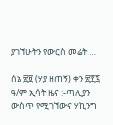ያገኘሁትን የውርስ መሬት …

ሰኔ ፳፱ (ሃያ ዘጠኝ) ቀን ፳፻፯ ዓ/ም ኢሳት ዜና :-ጣሊያን ውስጥ የሚገኘውና ሃኪንግ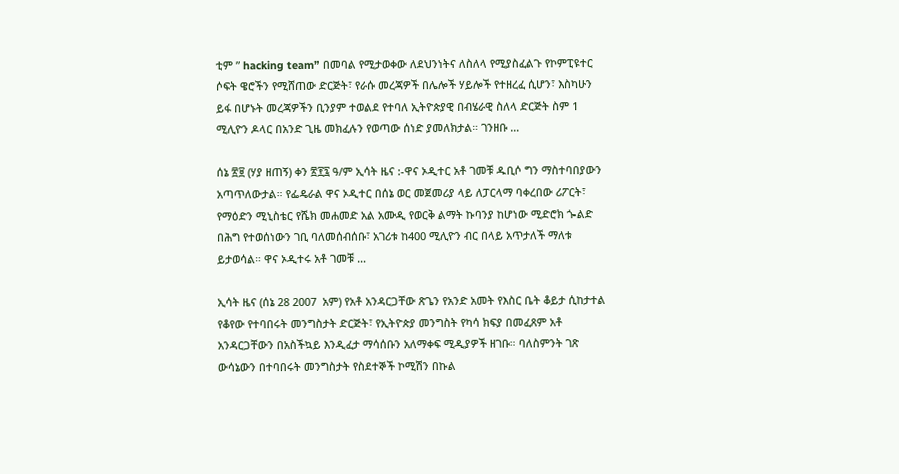ቲም ” hacking team” በመባል የሚታወቀው ለደህንነትና ለስለላ የሚያስፈልጉ የኮምፒዩተር ሶፍት ዌሮችን የሚሸጠው ድርጅት፣ የራሱ መረጃዎች በሌሎች ሃይሎች የተዘረፈ ሲሆን፣ እስካሁን ይፋ በሆኑት መረጃዎችን ቢንያም ተወልደ የተባለ ኢትዮጵያዊ በብሄራዊ ስለላ ድርጅት ስም 1 ሚሊዮን ዶላር በአንድ ጊዜ መክፈሉን የወጣው ሰነድ ያመለክታል። ገንዘቡ …

ሰኔ ፳፱ (ሃያ ዘጠኝ) ቀን ፳፻፯ ዓ/ም ኢሳት ዜና :-ዋና ኦዲተር አቶ ገመቹ ዱቢሶ ግን ማስተባበያውን አጣጥለውታል። የፌዴራል ዋና ኦዲተር በሰኔ ወር መጀመሪያ ላይ ለፓርላማ ባቀረበው ሪፖርት፣ የማዕድን ሚኒስቴር የሼክ መሐመድ አል አሙዲ የወርቅ ልማት ኩባንያ ከሆነው ሚድሮክ ጐልድ በሕግ የተወሰነውን ገቢ ባለመሰብሰቡ፣ አገሪቱ ከ400 ሚሊዮን ብር በላይ አጥታለች ማለቱ ይታወሳል። ዋና ኦዲተሩ አቶ ገመቹ …

ኢሳት ዜና (ሰኔ 28 2007  አም) የአቶ አንዳርጋቸው ጽጌን የአንድ አመት የእስር ቤት ቆይታ ሲከታተል የቆየው የተባበሩት መንግስታት ድርጅት፣ የኢትዮጵያ መንግስት የካሳ ክፍያ በመፈጸም አቶ አንዳርጋቸውን በአስችኳይ እንዲፈታ ማሳሰቡን አለማቀፍ ሚዲያዎች ዘገቡ። ባለስምንት ገጽ ውሳኔውን በተባበሩት መንግስታት የስደተኞች ኮሚሽን በኩል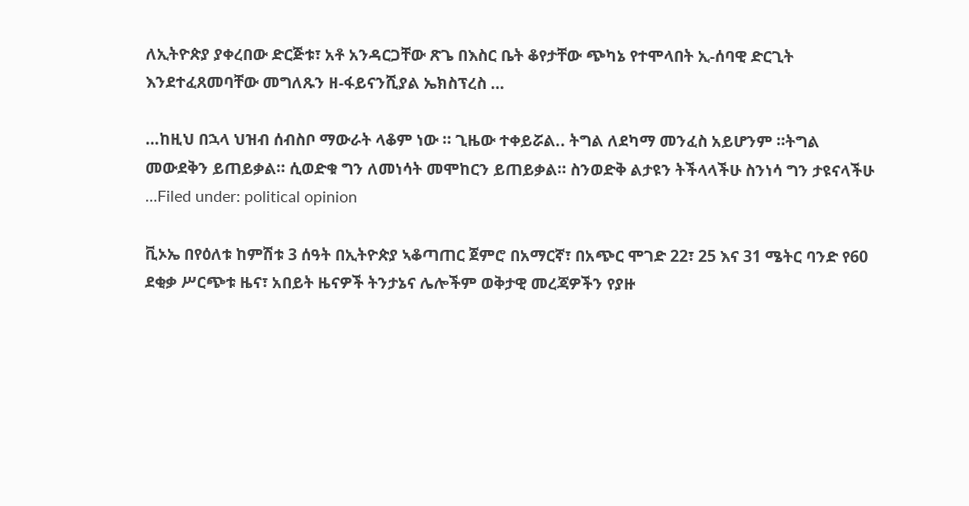ለኢትዮጵያ ያቀረበው ድርጅቱ፣ አቶ አንዳርጋቸው ጽጌ በእስር ቤት ቆየታቸው ጭካኔ የተሞላበት ኢ-ሰባዊ ድርጊት እንደተፈጸመባቸው መግለጹን ዘ-ፋይናንሺያል ኤክስፕረስ …

…ከዚህ በኋላ ህዝብ ሰብስቦ ማውራት ላቆም ነው ። ጊዜው ተቀይሯል.. ትግል ለደካማ መንፈስ አይሆንም ።ትግል መውደቅን ይጠይቃል። ሲወድቁ ግን ለመነሳት መሞከርን ይጠይቃል። ስንወድቅ ልታዩን ትችላላችሁ ስንነሳ ግን ታዩናላችሁ …Filed under: political opinion

ቪኦኤ በየዕለቱ ከምሽቱ 3 ሰዓት በኢትዮጵያ ኣቆጣጠር ጀምሮ በአማርኛ፣ በአጭር ሞገድ 22፣ 25 እና 31 ሜትር ባንድ የ60 ደቂቃ ሥርጭቱ ዜና፣ አበይት ዜናዎች ትንታኔና ሌሎችም ወቅታዊ መረጃዎችን የያዙ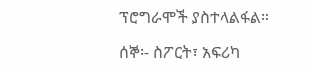ፕሮግራሞች ያስተላልፋል።

ሰኞ፡- ስፖርት፣ አፍሪካ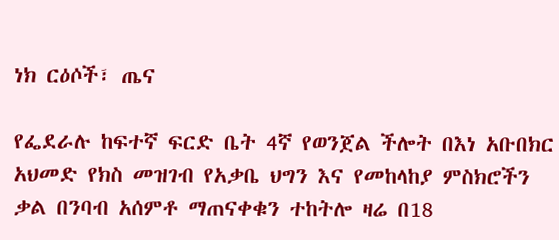ነክ ርዕሶች፣ ጤና

የፌደራሉ ከፍተኛ ፍርድ ቤት 4ኛ የወንጀል ችሎት በእነ አቡበክር አህመድ የክስ መዝገብ የአቃቤ ህግን እና የመከላከያ ምስክሮችን ቃል በንባብ አሰምቶ ማጠናቀቁን ተከትሎ ዛሬ በ18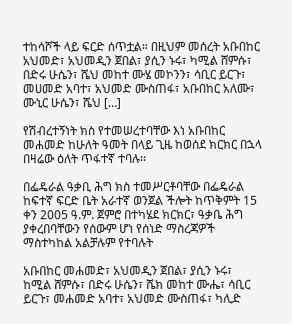ተከሳሾች ላይ ፍርድ ሰጥቷል። በዚህም መሰረት አቡበከር አህመድ፣ አህመዲን ጀበል፣ ያሲን ኑሩ፣ ካሚል ሸምሱ፣ በድሩ ሁሴን፣ ሼህ መከተ ሙሄ መኮንን፣ ሳቢር ይርጉ፣ መሀመድ አባተ፣ አህመድ ሙስጠፋ፣ አቡበከር አለሙ፣ ሙኒር ሁሴን፣ ሼህ […]

የሽብረተኝነት ክስ የተመሠረተባቸው እነ አቡበከር መሐመድ ከሁለት ዓመት በላይ ጊዜ ከወሰደ ክርክር በኋላ በዛሬው ዕለት ጥፋተኛ ተባሉ፡፡

በፌዴራል ዓቃቢ ሕግ ክስ ተመሥርቶባቸው በፌዴራል ከፍተኛ ፍርድ ቤት አራተኛ ወንጀል ችሎት ከጥቅምት 15 ቀን 2005 ዓ.ም. ጀምሮ በተካሄደ ክርክር፣ ዓቃቤ ሕግ ያቀረበባቸውን የሰውም ሆነ የሰነድ ማስረጃዎች ማስተካከል አልቻሉም የተባሉት

አቡበከር መሐመድ፣ አህመዲን ጀበል፣ ያሲን ኑሩ፣ ከሚል ሸምሱ፣ በድሩ ሁሴን፣ ሼክ መከተ ሙሔ፣ ሳቢር ይርጉ፣ መሐመድ አባተ፣ አህመድ ሙስጠፋ፣ ካሊድ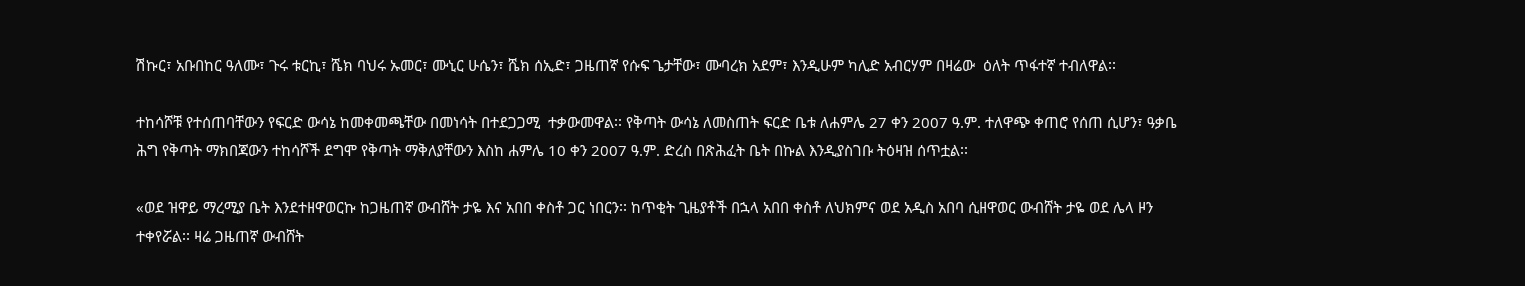ሽኩር፣ አቡበከር ዓለሙ፣ ጉሩ ቱርኪ፣ ሼክ ባህሩ ኡመር፣ ሙኒር ሁሴን፣ ሼክ ሰኢድ፣ ጋዜጠኛ የሱፍ ጌታቸው፣ ሙባረክ አደም፣ እንዲሁም ካሊድ አብርሃም በዛሬው  ዕለት ጥፋተኛ ተብለዋል፡፡

ተከሳሾቹ የተሰጠባቸውን የፍርድ ውሳኔ ከመቀመጫቸው በመነሳት በተደጋጋሚ  ተቃውመዋል፡፡ የቅጣት ውሳኔ ለመስጠት ፍርድ ቤቱ ለሐምሌ 27 ቀን 2007 ዓ.ም. ተለዋጭ ቀጠሮ የሰጠ ሲሆን፣ ዓቃቤ ሕግ የቅጣት ማክበጃውን ተከሳሾች ደግሞ የቅጣት ማቅለያቸውን እስከ ሐምሌ 10 ቀን 2007 ዓ.ም. ድረስ በጽሕፈት ቤት በኩል እንዲያስገቡ ትዕዛዝ ሰጥቷል፡፡

«ወደ ዝዋይ ማረሚያ ቤት እንደተዘዋወርኩ ከጋዜጠኛ ውብሸት ታዬ እና አበበ ቀስቶ ጋር ነበርን፡፡ ከጥቂት ጊዜያቶች በኋላ አበበ ቀስቶ ለህክምና ወደ አዲስ አበባ ሲዘዋወር ውብሸት ታዬ ወደ ሌላ ዞን ተቀየሯል፡፡ ዛሬ ጋዜጠኛ ውብሸት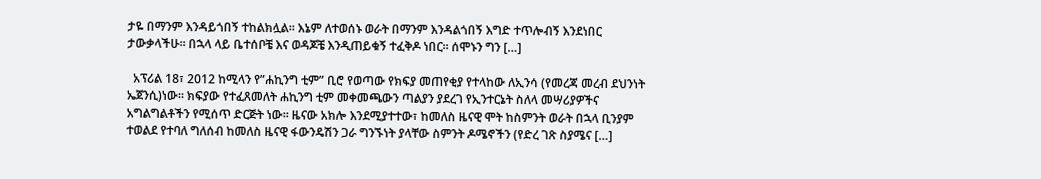ታዬ በማንም እንዳይጎበኝ ተከልክሏል፡፡ እኔም ለተወሰኑ ወራት በማንም እንዳልጎበኝ እግድ ተጥሎብኝ እንደነበር ታውቃላችሁ፡፡ በኋላ ላይ ቤተሰቦቼ እና ወዳጆቼ እንዲጠይቁኝ ተፈቅዶ ነበር፡፡ ሰሞኑን ግን […]

  አፕሪል 18፣ 2012 ከሚላን የ”ሐኪንግ ቲም” ቢሮ የወጣው የክፍያ መጠየቂያ የተላከው ለኢንሳ (የመረጃ መረብ ደህንነት ኤጀንሲ)ነው። ክፍያው የተፈጸመለት ሐኪንግ ቲም መቀመጫውን ጣልያን ያደረገ የኢንተርኔት ስለላ መሣሪያዎችና አግልግልቶችን የሚሰጥ ድርጅት ነው። ዜናው አክሎ እንደሚያተተው፣ ከመለስ ዜናዊ ሞት ከስምንት ወራት በኋላ ቢንያም ተወልደ የተባለ ግለሰብ ከመለስ ዜናዊ ፋውንዴሽን ጋራ ግንኙነት ያላቸው ስምንት ዶሜኖችን (የድረ ገጽ ስያሜና […]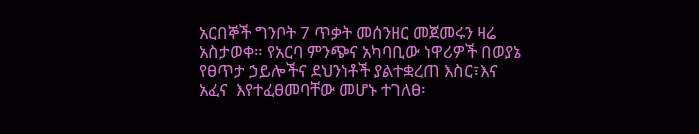አርበኞች ግንቦት 7 ጥቃት መሰንዘር መጀመሩን ዛሬ አስታወቀ። የአርባ ምንጭና አካባቢው ነዋሪዎች በወያኔ የፀጥታ ኃይሎችና ደህንነቶች ያልተቋረጠ እስር፣እና አፈና  እየተፈፀመባቸው መሆኑ ተገለፀ፡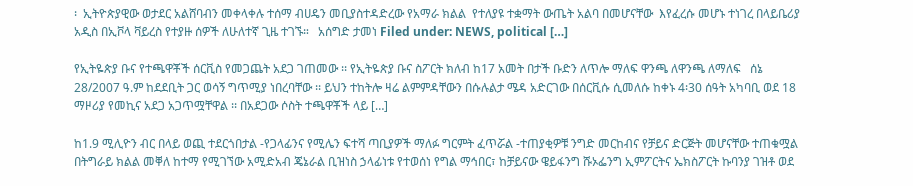፡  ኢትዮጵያዊው ወታደር አልሸባብን መቀላቀሉ ተሰማ ብሀዴን መቢያስተዳድረው የአማራ ክልል  የተለያዩ ተቋማት ውጤት አልባ በመሆናቸው  እየፈረሱ መሆኑ ተነገረ በላይቤሪያ አዲስ በኢቮላ ቫይረስ የተያዙ ሰዎች ለሁለተኛ ጊዜ ተገኙ።   አሰግድ ታመነ Filed under: NEWS, political […]

የኢትዬጵያ ቡና የተጫዋቾች ሰርቪስ የመጋጨት አደጋ ገጠመው ፡፡ የኢትዬጵያ ቡና ስፖርት ክለብ ከ17 አመት በታች ቡድን ለጥሎ ማለፍ ዋንጫ ለዋንጫ ለማለፍ   ሰኔ 28/2007 ዓ.ም ከደደቢት ጋር ወሳኝ ግጥሚያ ነበረባቸው ፡፡ ይህን ተከትሎ ዛሬ ልምምዳቸውን በሱሉልታ ሜዳ አድርገው በሰርቪሱ ሲመለሱ ከቀኑ 4፡30 ሰዓት አካባቢ ወደ 18 ማዞሪያ የመኪና አደጋ አጋጥሟቸዋል ፡፡ በአደጋው ሶስት ተጫዋቾች ላይ […]

ከ1.9 ሚሊዮን ብር በላይ ወጪ ተደርጎበታል -የጋላፊንና የሚሌን ፍተሻ ጣቢያዎች ማለፉ ግርምት ፈጥሯል -ተጠያቂዎቹ ንግድ መርከብና የቻይና ድርጅት መሆናቸው ተጠቁሟል በትግራይ ክልል መቐለ ከተማ የሚገኘው አሚድአብ ጄኔራል ቢዝነስ ኃላፊነቱ የተወሰነ የግል ማኅበር፣ ከቻይናው ዌይፋንግ ሹኦፌንግ ኢምፖርትና ኤክስፖርት ኩባንያ ገዝቶ ወደ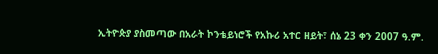ኢትዮጵያ ያስመጣው በአራት ኮንቴይነሮች የአኩሪ አተር ዘይት፣ ሰኔ 23 ቀን 2007 ዓ.ም.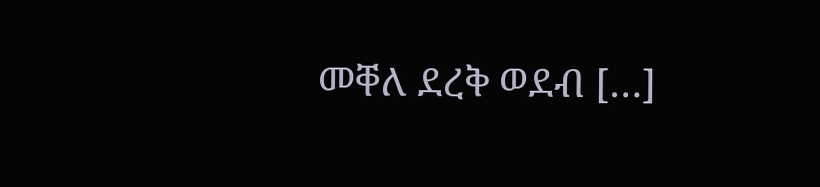መቐለ ደረቅ ወደብ […]